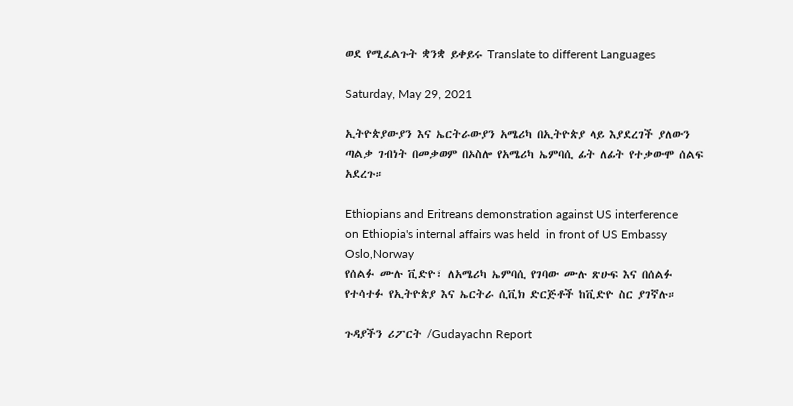ወደ የሚፈልጉት ቋንቋ ይቀይሩ Translate to different Languages

Saturday, May 29, 2021

ኢትዮጵያውያን እና ኤርትራውያን አሜሪካ በኢትዮጵያ ላይ እያደረገች ያለውን ጣልቃ ገብነት በመቃወም በኦስሎ የአሜሪካ ኤምባሲ ፊት ለፊት የተቃውሞ ሰልፍ አደረጉ።

Ethiopians and Eritreans demonstration against US interference on Ethiopia's internal affairs was held  in front of US Embassy Oslo,Norway
የሰልፉ ሙሉ ቪድዮ፣ ለአሜሪካ ኤምባሲ የገባው ሙሉ ጽሁፍ እና በሰልፉ የተሳተፉ የኢትዮጵያ እና ኤርትራ ሲቪክ ድርጅቶች ከቪድዮ ስር ያገኛሉ።

ጉዳያችን ሪፖርት /Gudayachn Report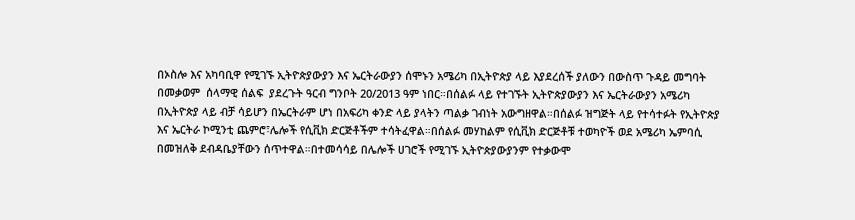በኦስሎ እና አካባቢዋ የሚገኙ ኢትዮጵያውያን እና ኤርትራውያን ሰሞኑን አሜሪካ በኢትዮጵያ ላይ እያደረሰች ያለውን በውስጥ ጉዳይ መግባት በመቃወም  ሰላማዊ ሰልፍ  ያደረጉት ዓርብ ግንቦት 20/2013 ዓም ነበር።በሰልፉ ላይ የተገኙት ኢትዮጵያውያን እና ኤርትራውያን አሜሪካ በኢትዮጵያ ላይ ብቻ ሳይሆን በኤርትራም ሆነ በአፍሪካ ቀንድ ላይ ያላትን ጣልቃ ገብነት አውግዘዋል።በሰልፉ ዝግጅት ላይ የተሳተፉት የኢትዮጵያ እና ኤርትራ ኮሚንቲ ጨምሮ፣ሌሎች የሲቪክ ድርጅቶችም ተሳትፈዋል።በሰልፉ መሃከልም የሲቪክ ድርጅቶቹ ተወካዮች ወደ አሜሪካ ኤምባሲ በመዝለቅ ደብዳቤያቸውን ሰጥተዋል።በተመሳሳይ በሌሎች ሀገሮች የሚገኙ ኢትዮጵያውያንም የተቃውሞ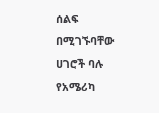ሰልፍ በሚገኙባቸው ሀገሮች ባሉ የአሜሪካ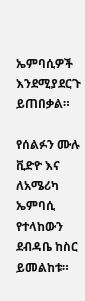ኤምባሲዎች እንደሚያደርጉ ይጠበቃል።

የሰልፉን ሙሉ ቪድዮ እና ለአሜሪካ ኤምባሲ የተላከውን ደብዳቤ ከስር ይመልከቱ።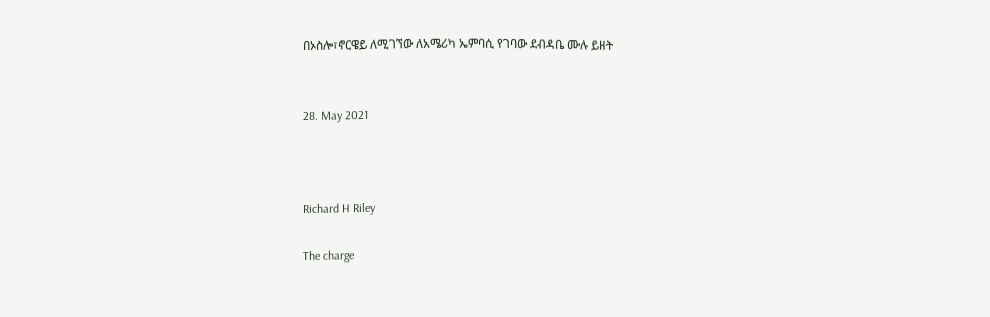በኦስሎ፣ኖርዌይ ለሚገኘው ለአሜሪካ ኤምባሲ የገባው ደብዳቤ ሙሉ ይዘት


28. May 2021



Richard H Riley

The charge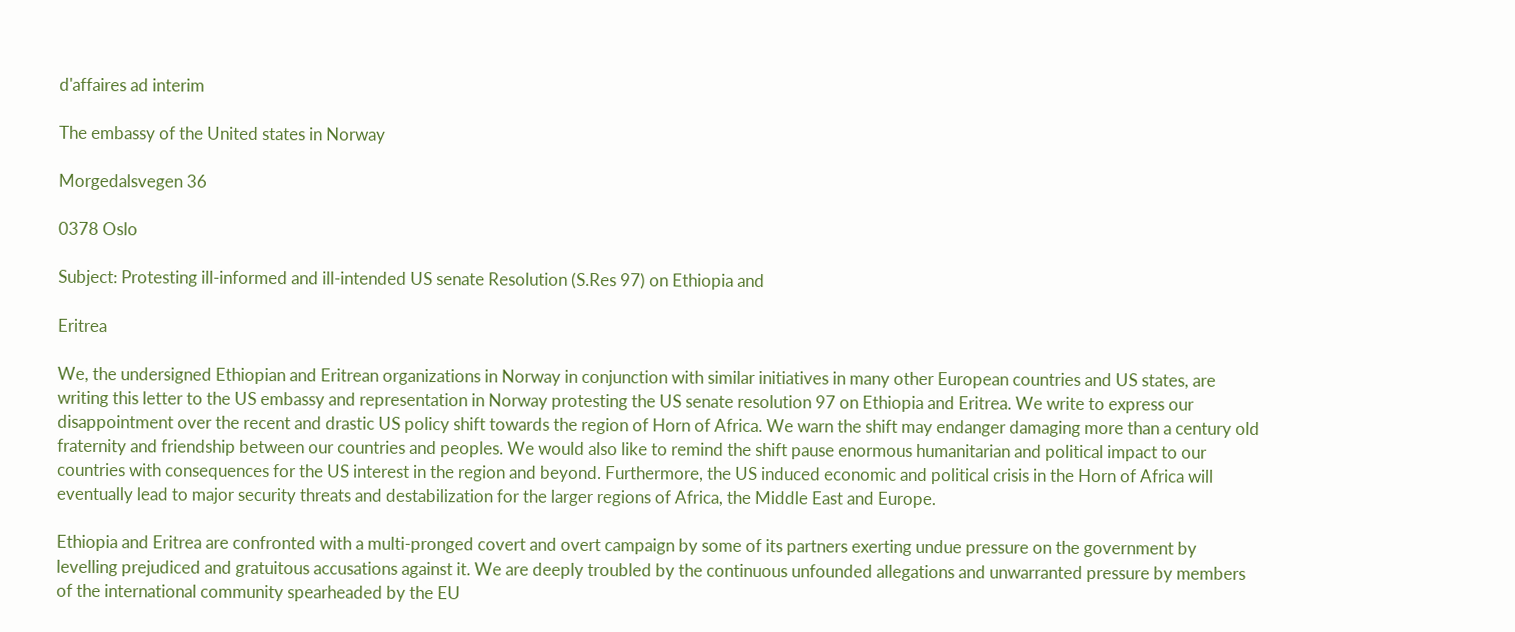d'affaires ad interim

The embassy of the United states in Norway

Morgedalsvegen 36

0378 Oslo

Subject: Protesting ill-informed and ill-intended US senate Resolution (S.Res 97) on Ethiopia and

Eritrea

We, the undersigned Ethiopian and Eritrean organizations in Norway in conjunction with similar initiatives in many other European countries and US states, are writing this letter to the US embassy and representation in Norway protesting the US senate resolution 97 on Ethiopia and Eritrea. We write to express our disappointment over the recent and drastic US policy shift towards the region of Horn of Africa. We warn the shift may endanger damaging more than a century old fraternity and friendship between our countries and peoples. We would also like to remind the shift pause enormous humanitarian and political impact to our countries with consequences for the US interest in the region and beyond. Furthermore, the US induced economic and political crisis in the Horn of Africa will eventually lead to major security threats and destabilization for the larger regions of Africa, the Middle East and Europe.

Ethiopia and Eritrea are confronted with a multi-pronged covert and overt campaign by some of its partners exerting undue pressure on the government by levelling prejudiced and gratuitous accusations against it. We are deeply troubled by the continuous unfounded allegations and unwarranted pressure by members of the international community spearheaded by the EU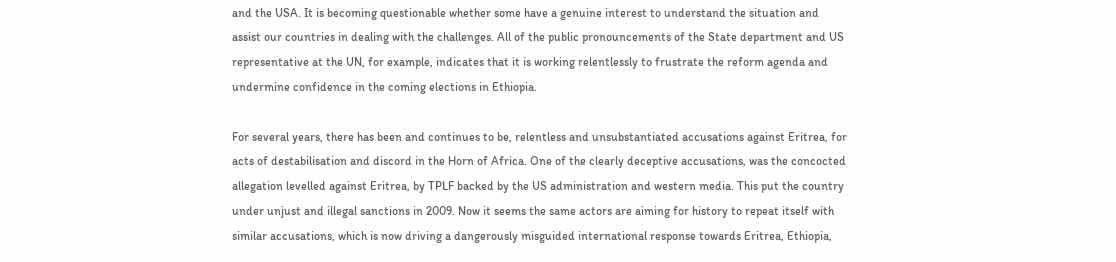and the USA. It is becoming questionable whether some have a genuine interest to understand the situation and assist our countries in dealing with the challenges. All of the public pronouncements of the State department and US representative at the UN, for example, indicates that it is working relentlessly to frustrate the reform agenda and undermine confidence in the coming elections in Ethiopia.

For several years, there has been and continues to be, relentless and unsubstantiated accusations against Eritrea, for acts of destabilisation and discord in the Horn of Africa. One of the clearly deceptive accusations, was the concocted allegation levelled against Eritrea, by TPLF backed by the US administration and western media. This put the country under unjust and illegal sanctions in 2009. Now it seems the same actors are aiming for history to repeat itself with similar accusations, which is now driving a dangerously misguided international response towards Eritrea, Ethiopia,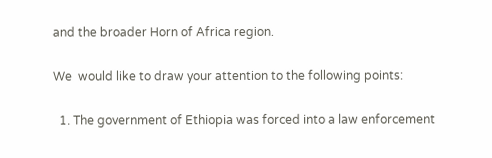and the broader Horn of Africa region.

We  would like to draw your attention to the following points:

  1. The government of Ethiopia was forced into a law enforcement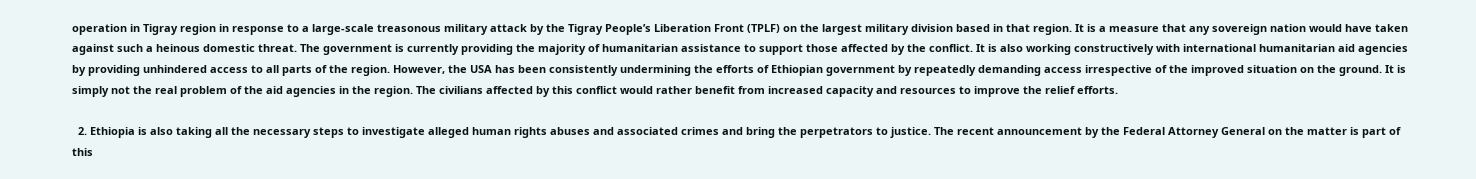operation in Tigray region in response to a large-scale treasonous military attack by the Tigray People’s Liberation Front (TPLF) on the largest military division based in that region. It is a measure that any sovereign nation would have taken against such a heinous domestic threat. The government is currently providing the majority of humanitarian assistance to support those affected by the conflict. It is also working constructively with international humanitarian aid agencies by providing unhindered access to all parts of the region. However, the USA has been consistently undermining the efforts of Ethiopian government by repeatedly demanding access irrespective of the improved situation on the ground. It is simply not the real problem of the aid agencies in the region. The civilians affected by this conflict would rather benefit from increased capacity and resources to improve the relief efforts.

  2. Ethiopia is also taking all the necessary steps to investigate alleged human rights abuses and associated crimes and bring the perpetrators to justice. The recent announcement by the Federal Attorney General on the matter is part of this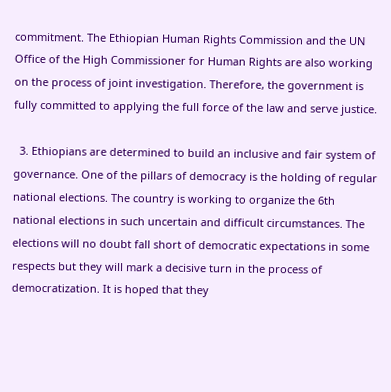commitment. The Ethiopian Human Rights Commission and the UN Office of the High Commissioner for Human Rights are also working on the process of joint investigation. Therefore, the government is fully committed to applying the full force of the law and serve justice.

  3. Ethiopians are determined to build an inclusive and fair system of governance. One of the pillars of democracy is the holding of regular national elections. The country is working to organize the 6th national elections in such uncertain and difficult circumstances. The elections will no doubt fall short of democratic expectations in some respects but they will mark a decisive turn in the process of democratization. It is hoped that they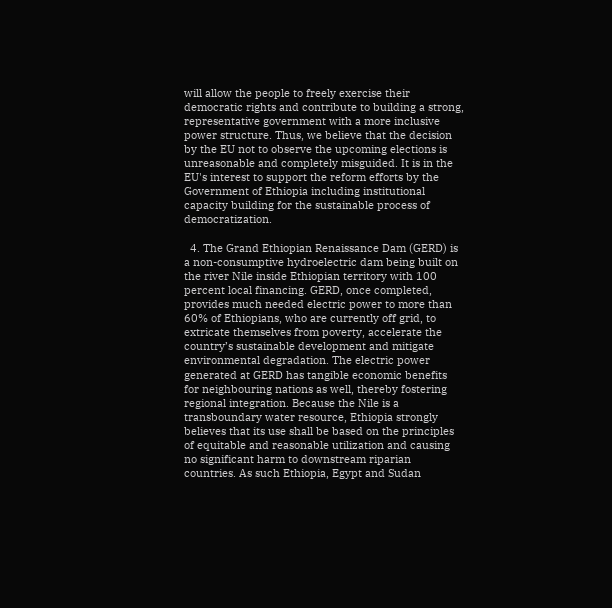will allow the people to freely exercise their democratic rights and contribute to building a strong, representative government with a more inclusive power structure. Thus, we believe that the decision by the EU not to observe the upcoming elections is unreasonable and completely misguided. It is in the EU's interest to support the reform efforts by the Government of Ethiopia including institutional capacity building for the sustainable process of democratization.

  4. The Grand Ethiopian Renaissance Dam (GERD) is a non-consumptive hydroelectric dam being built on the river Nile inside Ethiopian territory with 100 percent local financing. GERD, once completed, provides much needed electric power to more than 60% of Ethiopians, who are currently off grid, to extricate themselves from poverty, accelerate the country’s sustainable development and mitigate environmental degradation. The electric power generated at GERD has tangible economic benefits for neighbouring nations as well, thereby fostering regional integration. Because the Nile is a transboundary water resource, Ethiopia strongly believes that its use shall be based on the principles of equitable and reasonable utilization and causing no significant harm to downstream riparian countries. As such Ethiopia, Egypt and Sudan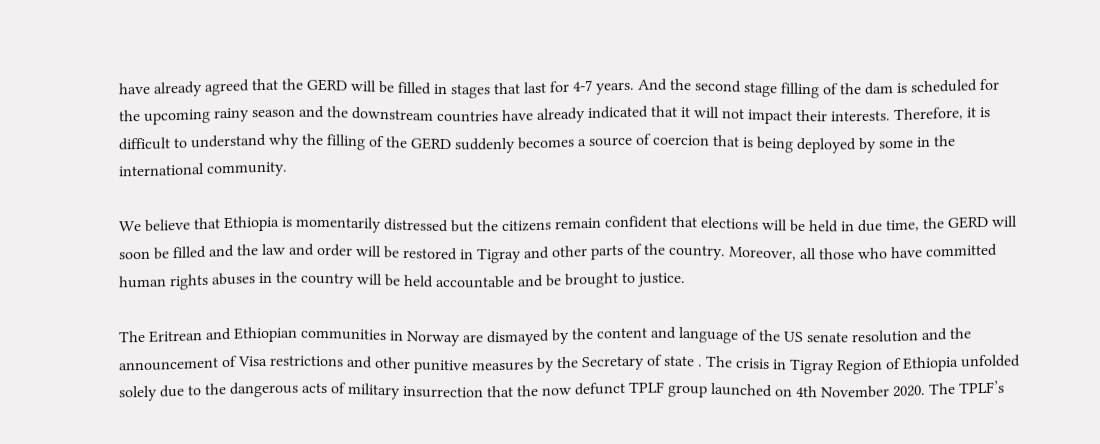have already agreed that the GERD will be filled in stages that last for 4-7 years. And the second stage filling of the dam is scheduled for the upcoming rainy season and the downstream countries have already indicated that it will not impact their interests. Therefore, it is difficult to understand why the filling of the GERD suddenly becomes a source of coercion that is being deployed by some in the international community.

We believe that Ethiopia is momentarily distressed but the citizens remain confident that elections will be held in due time, the GERD will soon be filled and the law and order will be restored in Tigray and other parts of the country. Moreover, all those who have committed human rights abuses in the country will be held accountable and be brought to justice.

The Eritrean and Ethiopian communities in Norway are dismayed by the content and language of the US senate resolution and the announcement of Visa restrictions and other punitive measures by the Secretary of state . The crisis in Tigray Region of Ethiopia unfolded solely due to the dangerous acts of military insurrection that the now defunct TPLF group launched on 4th November 2020. The TPLF’s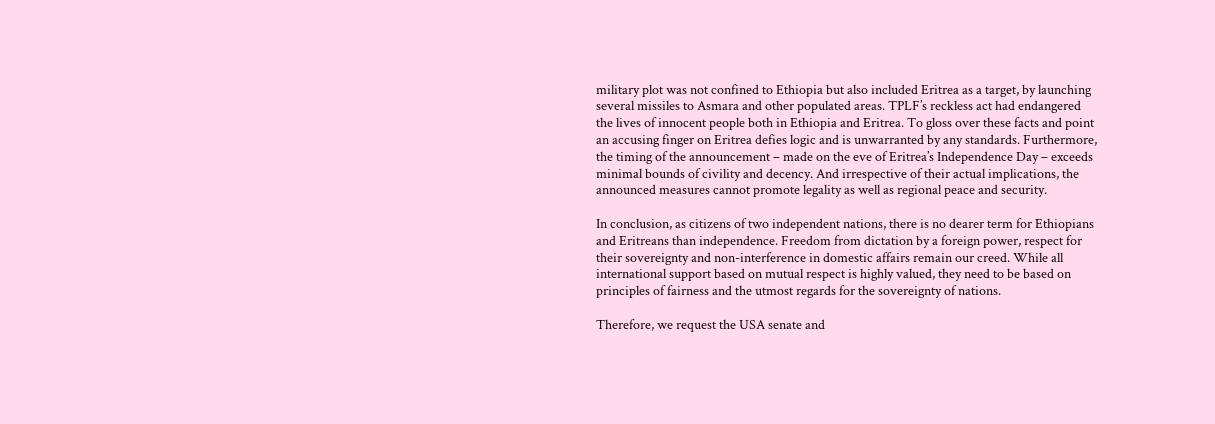military plot was not confined to Ethiopia but also included Eritrea as a target, by launching several missiles to Asmara and other populated areas. TPLF’s reckless act had endangered the lives of innocent people both in Ethiopia and Eritrea. To gloss over these facts and point an accusing finger on Eritrea defies logic and is unwarranted by any standards. Furthermore, the timing of the announcement – made on the eve of Eritrea’s Independence Day – exceeds minimal bounds of civility and decency. And irrespective of their actual implications, the announced measures cannot promote legality as well as regional peace and security.

In conclusion, as citizens of two independent nations, there is no dearer term for Ethiopians and Eritreans than independence. Freedom from dictation by a foreign power, respect for their sovereignty and non-interference in domestic affairs remain our creed. While all international support based on mutual respect is highly valued, they need to be based on principles of fairness and the utmost regards for the sovereignty of nations.

Therefore, we request the USA senate and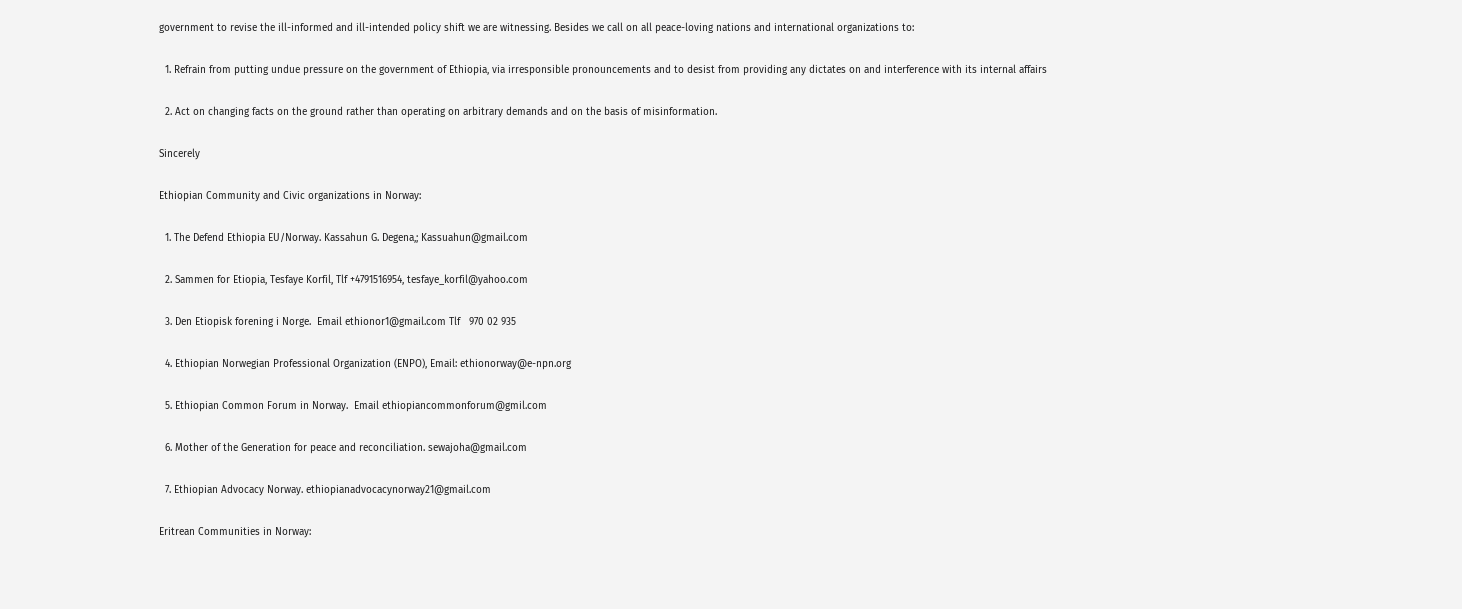government to revise the ill-informed and ill-intended policy shift we are witnessing. Besides we call on all peace-loving nations and international organizations to:

  1. Refrain from putting undue pressure on the government of Ethiopia, via irresponsible pronouncements and to desist from providing any dictates on and interference with its internal affairs

  2. Act on changing facts on the ground rather than operating on arbitrary demands and on the basis of misinformation.

Sincerely

Ethiopian Community and Civic organizations in Norway:

  1. The Defend Ethiopia EU/Norway. Kassahun G. Degena,; Kassuahun@gmail.com

  2. Sammen for Etiopia, Tesfaye Korfil, Tlf +4791516954, tesfaye_korfil@yahoo.com

  3. Den Etiopisk forening i Norge.  Email ethionor1@gmail.com Tlf   970 02 935

  4. Ethiopian Norwegian Professional Organization (ENPO), Email: ethionorway@e-npn.org

  5. Ethiopian Common Forum in Norway.  Email ethiopiancommonforum@gmil.com

  6. Mother of the Generation for peace and reconciliation. sewajoha@gmail.com

  7. Ethiopian Advocacy Norway. ethiopianadvocacynorway21@gmail.com

Eritrean Communities in Norway: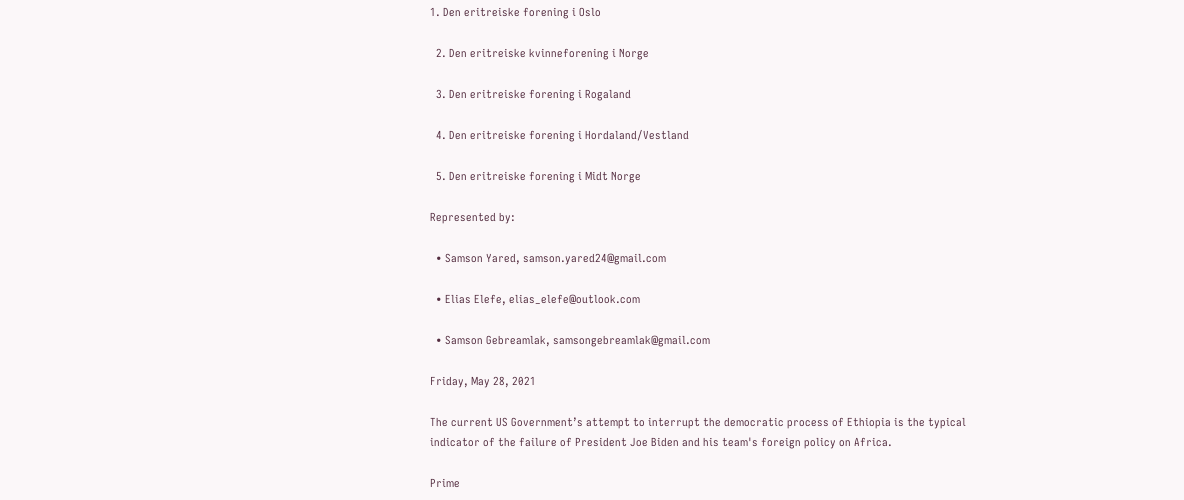1. Den eritreiske forening i Oslo

  2. Den eritreiske kvinneforening i Norge

  3. Den eritreiske forening i Rogaland

  4. Den eritreiske forening i Hordaland/Vestland

  5. Den eritreiske forening i Midt Norge

Represented by:

  • Samson Yared, samson.yared24@gmail.com

  • Elias Elefe, elias_elefe@outlook.com

  • Samson Gebreamlak, samsongebreamlak@gmail.com

Friday, May 28, 2021

The current US Government’s attempt to interrupt the democratic process of Ethiopia is the typical indicator of the failure of President Joe Biden and his team's foreign policy on Africa.

Prime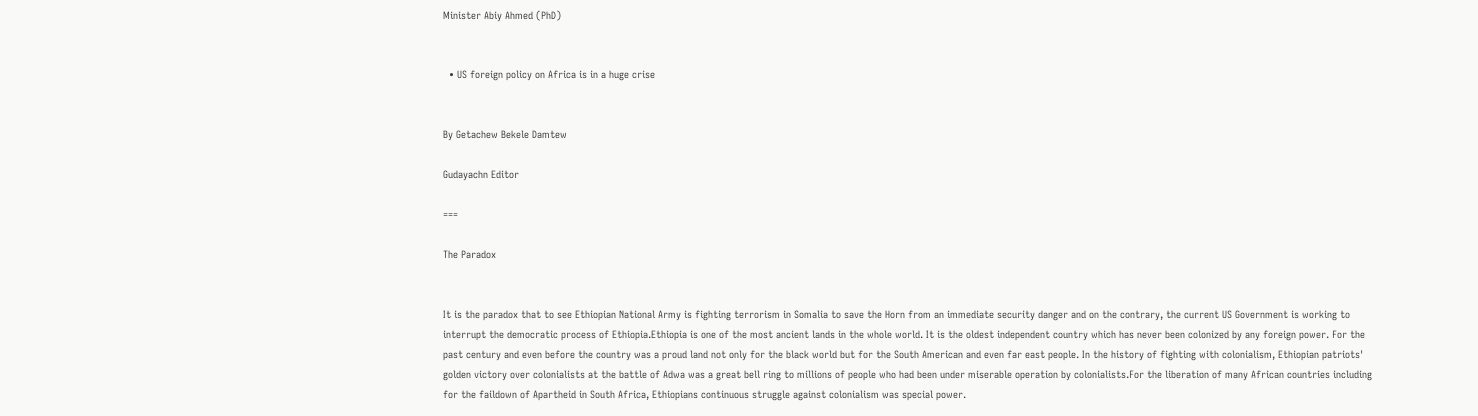Minister Abiy Ahmed (PhD)


  • US foreign policy on Africa is in a huge crise


By Getachew Bekele Damtew

Gudayachn Editor

===

The Paradox


It is the paradox that to see Ethiopian National Army is fighting terrorism in Somalia to save the Horn from an immediate security danger and on the contrary, the current US Government is working to interrupt the democratic process of Ethiopia.Ethiopia is one of the most ancient lands in the whole world. It is the oldest independent country which has never been colonized by any foreign power. For the past century and even before the country was a proud land not only for the black world but for the South American and even far east people. In the history of fighting with colonialism, Ethiopian patriots' golden victory over colonialists at the battle of Adwa was a great bell ring to millions of people who had been under miserable operation by colonialists.For the liberation of many African countries including for the faildown of Apartheid in South Africa, Ethiopians continuous struggle against colonialism was special power.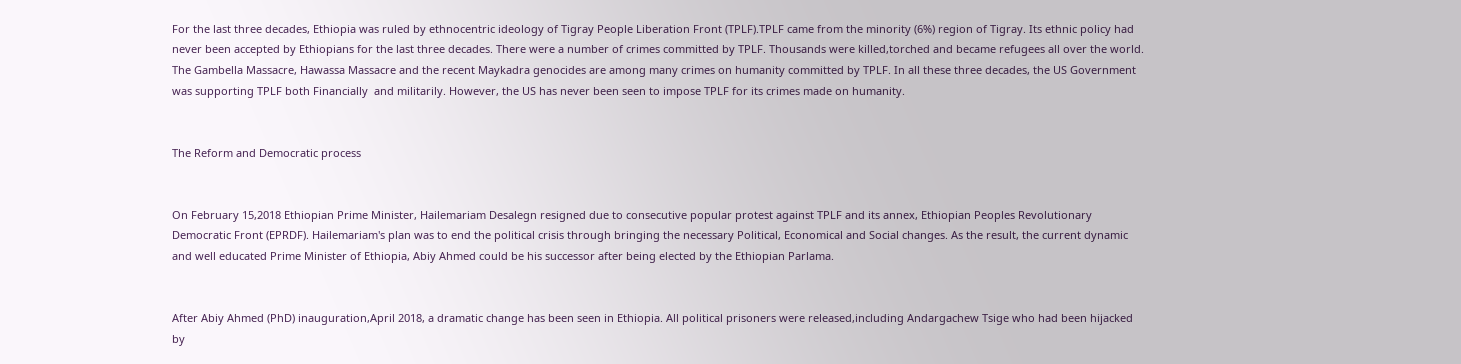For the last three decades, Ethiopia was ruled by ethnocentric ideology of Tigray People Liberation Front (TPLF).TPLF came from the minority (6%) region of Tigray. Its ethnic policy had never been accepted by Ethiopians for the last three decades. There were a number of crimes committed by TPLF. Thousands were killed,torched and became refugees all over the world. The Gambella Massacre, Hawassa Massacre and the recent Maykadra genocides are among many crimes on humanity committed by TPLF. In all these three decades, the US Government was supporting TPLF both Financially  and militarily. However, the US has never been seen to impose TPLF for its crimes made on humanity.


The Reform and Democratic process


On February 15,2018 Ethiopian Prime Minister, Hailemariam Desalegn resigned due to consecutive popular protest against TPLF and its annex, Ethiopian Peoples Revolutionary Democratic Front (EPRDF). Hailemariam's plan was to end the political crisis through bringing the necessary Political, Economical and Social changes. As the result, the current dynamic and well educated Prime Minister of Ethiopia, Abiy Ahmed could be his successor after being elected by the Ethiopian Parlama.


After Abiy Ahmed (PhD) inauguration,April 2018, a dramatic change has been seen in Ethiopia. All political prisoners were released,including Andargachew Tsige who had been hijacked by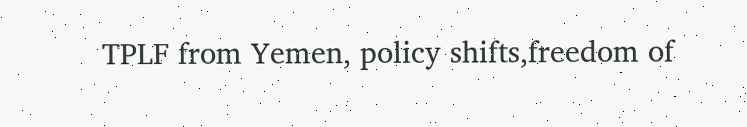TPLF from Yemen, policy shifts,freedom of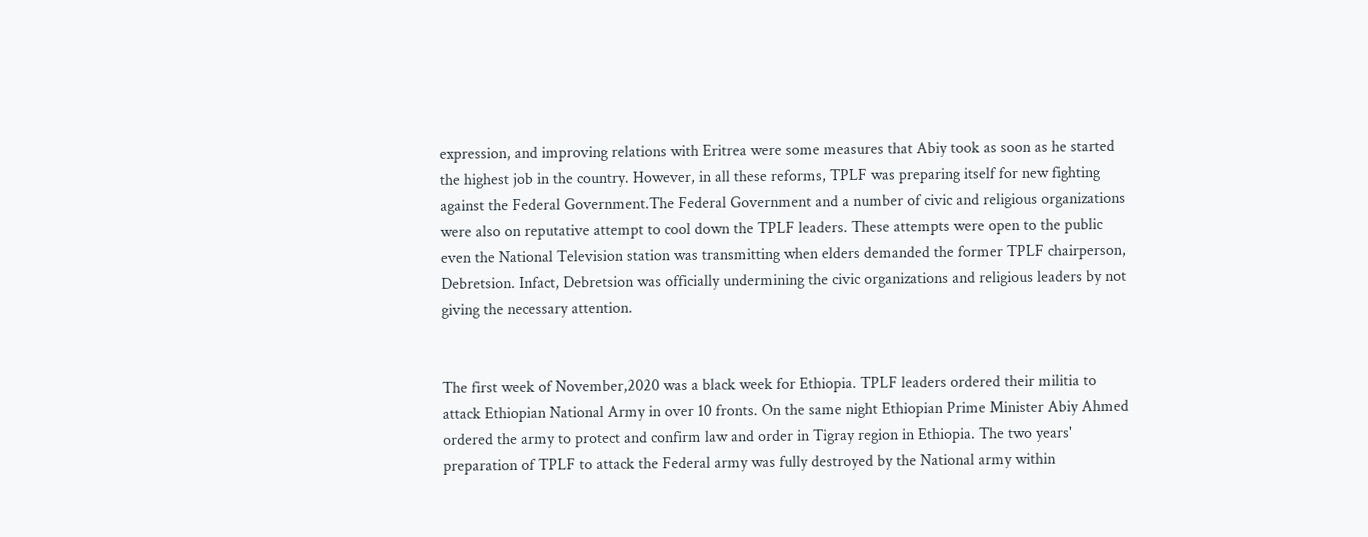expression, and improving relations with Eritrea were some measures that Abiy took as soon as he started the highest job in the country. However, in all these reforms, TPLF was preparing itself for new fighting against the Federal Government.The Federal Government and a number of civic and religious organizations were also on reputative attempt to cool down the TPLF leaders. These attempts were open to the public even the National Television station was transmitting when elders demanded the former TPLF chairperson, Debretsion. Infact, Debretsion was officially undermining the civic organizations and religious leaders by not giving the necessary attention.


The first week of November,2020 was a black week for Ethiopia. TPLF leaders ordered their militia to attack Ethiopian National Army in over 10 fronts. On the same night Ethiopian Prime Minister Abiy Ahmed ordered the army to protect and confirm law and order in Tigray region in Ethiopia. The two years' preparation of TPLF to attack the Federal army was fully destroyed by the National army within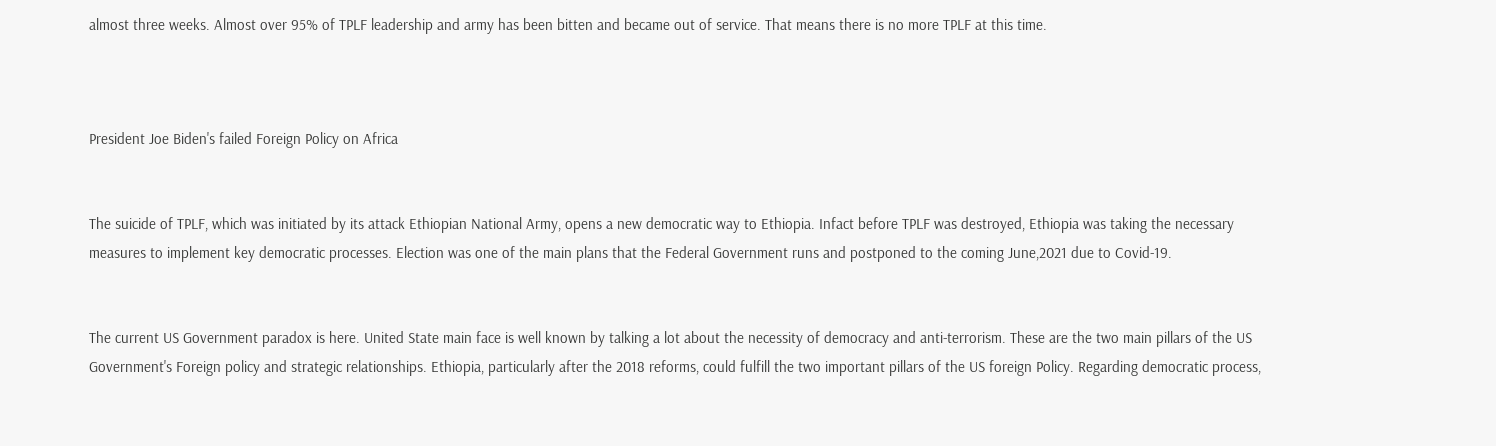almost three weeks. Almost over 95% of TPLF leadership and army has been bitten and became out of service. That means there is no more TPLF at this time.



President Joe Biden's failed Foreign Policy on Africa


The suicide of TPLF, which was initiated by its attack Ethiopian National Army, opens a new democratic way to Ethiopia. Infact before TPLF was destroyed, Ethiopia was taking the necessary measures to implement key democratic processes. Election was one of the main plans that the Federal Government runs and postponed to the coming June,2021 due to Covid-19.


The current US Government paradox is here. United State main face is well known by talking a lot about the necessity of democracy and anti-terrorism. These are the two main pillars of the US Government's Foreign policy and strategic relationships. Ethiopia, particularly after the 2018 reforms, could fulfill the two important pillars of the US foreign Policy. Regarding democratic process,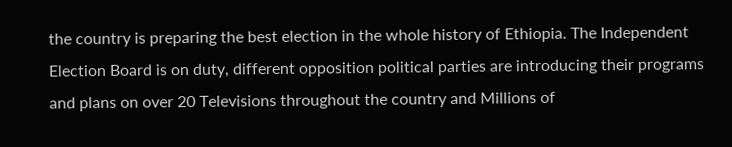the country is preparing the best election in the whole history of Ethiopia. The Independent Election Board is on duty, different opposition political parties are introducing their programs and plans on over 20 Televisions throughout the country and Millions of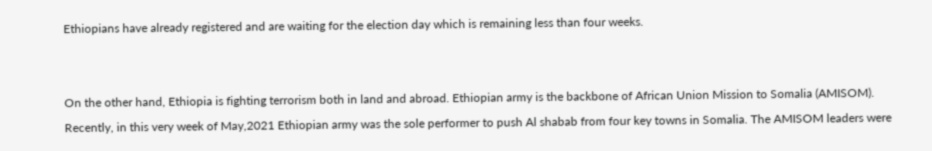Ethiopians have already registered and are waiting for the election day which is remaining less than four weeks.


On the other hand, Ethiopia is fighting terrorism both in land and abroad. Ethiopian army is the backbone of African Union Mission to Somalia (AMISOM). Recently, in this very week of May,2021 Ethiopian army was the sole performer to push Al shabab from four key towns in Somalia. The AMISOM leaders were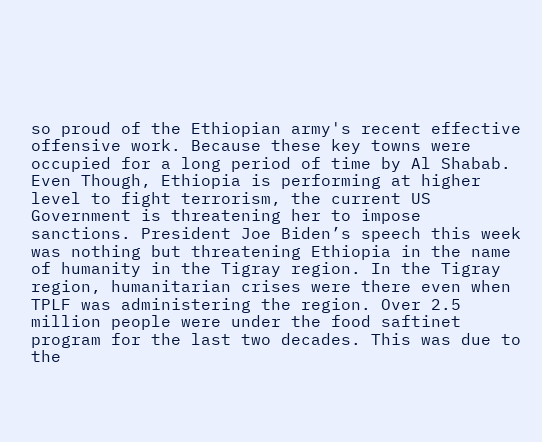so proud of the Ethiopian army's recent effective offensive work. Because these key towns were occupied for a long period of time by Al Shabab. Even Though, Ethiopia is performing at higher level to fight terrorism, the current US Government is threatening her to impose sanctions. President Joe Biden’s speech this week was nothing but threatening Ethiopia in the name of humanity in the Tigray region. In the Tigray region, humanitarian crises were there even when TPLF was administering the region. Over 2.5 million people were under the food saftinet program for the last two decades. This was due to the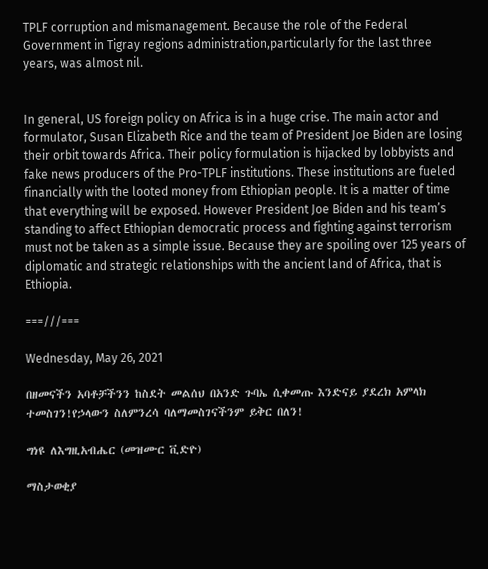TPLF corruption and mismanagement. Because the role of the Federal Government in Tigray regions administration,particularly for the last three years, was almost nil.


In general, US foreign policy on Africa is in a huge crise. The main actor and formulator, Susan Elizabeth Rice and the team of President Joe Biden are losing their orbit towards Africa. Their policy formulation is hijacked by lobbyists and fake news producers of the Pro-TPLF institutions. These institutions are fueled financially with the looted money from Ethiopian people. It is a matter of time that everything will be exposed. However President Joe Biden and his team’s standing to affect Ethiopian democratic process and fighting against terrorism must not be taken as a simple issue. Because they are spoiling over 125 years of diplomatic and strategic relationships with the ancient land of Africa, that is Ethiopia.

===///===

Wednesday, May 26, 2021

በዘመናችን አባቶቻችንን ከስደት መልሰህ በአንድ ጉባኤ ሲቀመጡ እንድናይ ያደረክ አምላክ ተመስገን!የኃላውን ስለምንረሳ ባለማመስገናችንም ይቅር በለን!

ግነዩ ለእግዚአብሔር (መዝሙር ቪድዮ)

ማስታወቂያ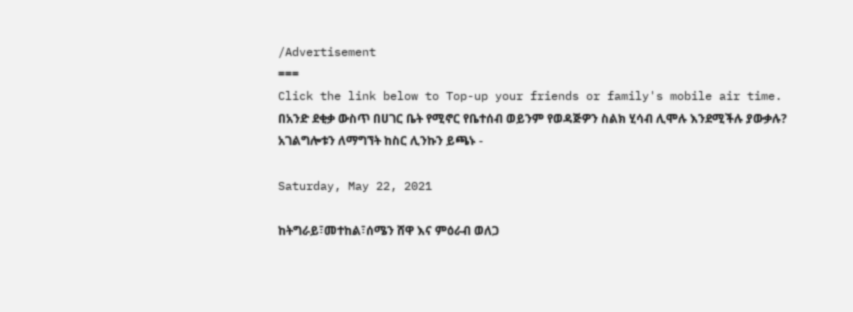/Advertisement
===
Click the link below to Top-up your friends or family's mobile air time.
በአንድ ደቂቃ ውስጥ በሀገር ቤት የሚኖር የቤተሰብ ወይንም የወዳጅዎን ስልክ ሂሳብ ሊሞሉ እንደሚችሉ ያውቃሉ?
አገልግሎቱን ለማግኘት ከስር ሊንኩን ይጫኑ -

Saturday, May 22, 2021

ከትግራይ፣መተከል፣ሰሜን ሸዋ እና ምዕራብ ወለጋ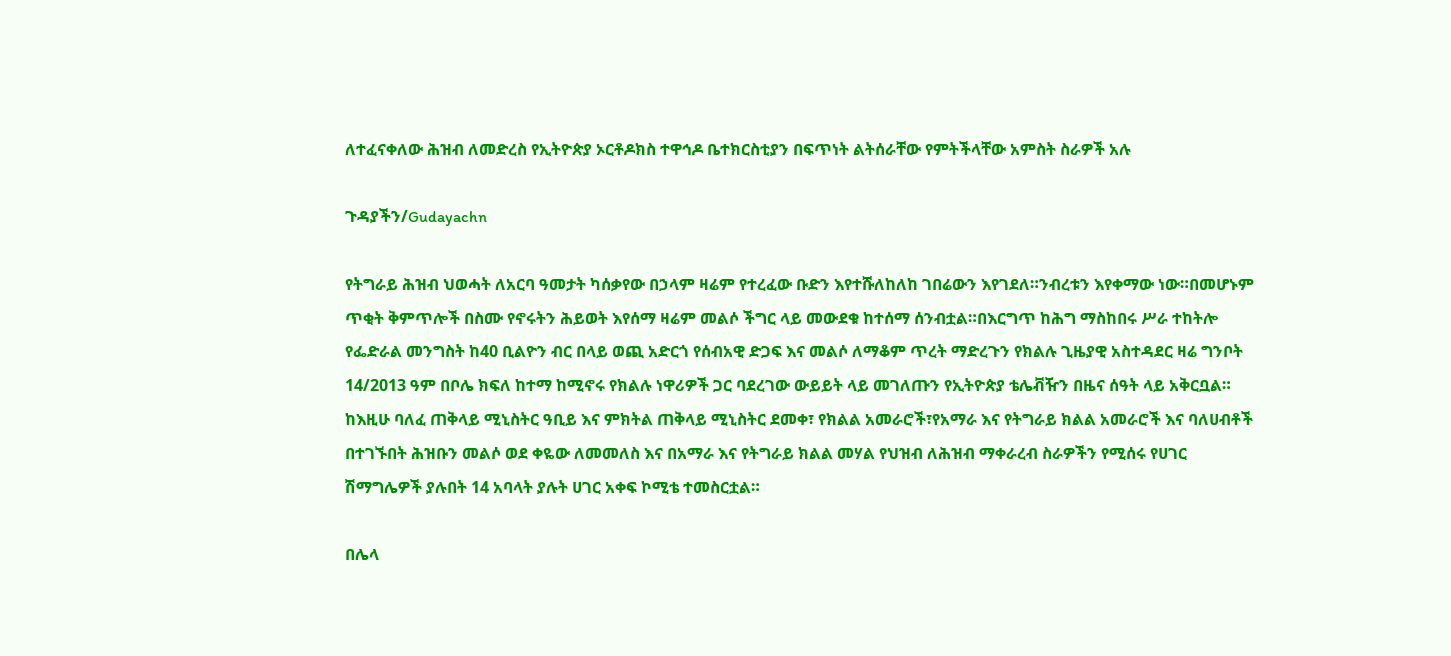ለተፈናቀለው ሕዝብ ለመድረስ የኢትዮጵያ ኦርቶዶክስ ተዋኅዶ ቤተክርስቲያን በፍጥነት ልትሰራቸው የምትችላቸው አምስት ስራዎች አሉ

ጉዳያችን/Gudayachn

የትግራይ ሕዝብ ህወሓት ለአርባ ዓመታት ካሰቃየው በኃላም ዛሬም የተረፈው ቡድን እየተሹለከለከ ገበሬውን እየገደለ።ንብረቱን እየቀማው ነው።በመሆኑም ጥቂት ቅምጥሎች በስሙ የኖሩትን ሕይወት እየሰማ ዛሬም መልሶ ችግር ላይ መውደቁ ከተሰማ ሰንብቷል።በእርግጥ ከሕግ ማስከበሩ ሥራ ተከትሎ የፌድራል መንግስት ከ40 ቢልዮን ብር በላይ ወጪ አድርጎ የሰብአዊ ድጋፍ እና መልሶ ለማቆም ጥረት ማድረጉን የክልሉ ጊዜያዊ አስተዳደር ዛሬ ግንቦት 14/2013 ዓም በቦሌ ክፍለ ከተማ ከሚኖሩ የክልሉ ነዋሪዎች ጋር ባደረገው ውይይት ላይ መገለጡን የኢትዮጵያ ቴሌቭዥን በዜና ሰዓት ላይ አቅርቧል። ከእዚሁ ባለፈ ጠቅላይ ሚኒስትር ዓቢይ እና ምክትል ጠቅላይ ሚኒስትር ደመቀ፣ የክልል አመራሮች፣የአማራ እና የትግራይ ክልል አመራሮች እና ባለሀብቶች  በተገኙበት ሕዝቡን መልሶ ወደ ቀዬው ለመመለስ እና በአማራ እና የትግራይ ክልል መሃል የህዝብ ለሕዝብ ማቀራረብ ስራዎችን የሚሰሩ የሀገር ሽማግሌዎች ያሉበት 14 አባላት ያሉት ሀገር አቀፍ ኮሚቴ ተመስርቷል።

በሌላ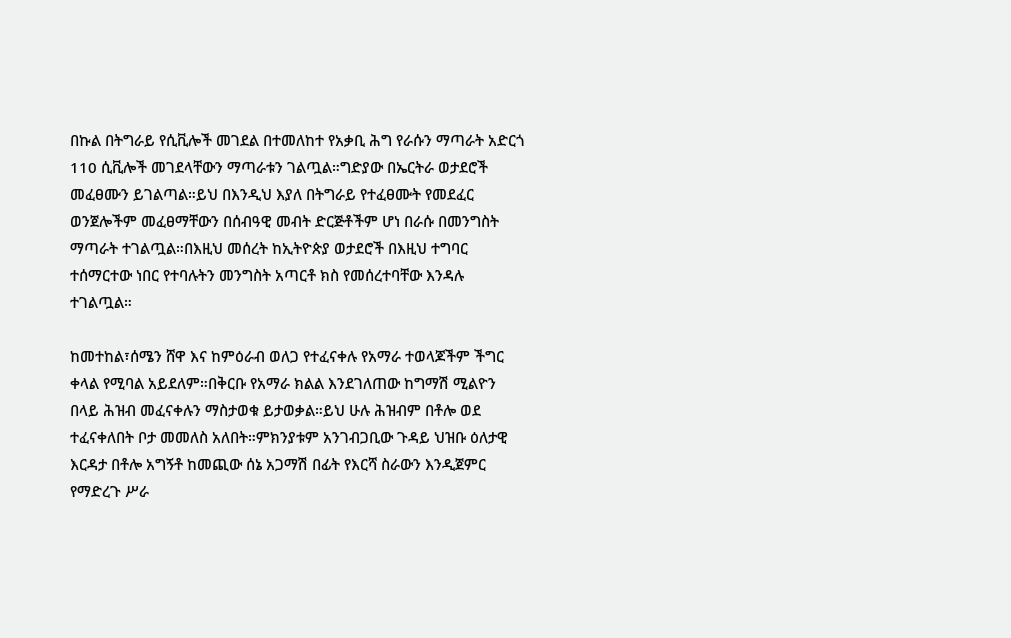በኩል በትግራይ የሲቪሎች መገደል በተመለከተ የአቃቢ ሕግ የራሱን ማጣራት አድርጎ 110 ሲቪሎች መገደላቸውን ማጣራቱን ገልጧል።ግድያው በኤርትራ ወታደሮች መፈፀሙን ይገልጣል።ይህ በእንዲህ እያለ በትግራይ የተፈፀሙት የመደፈር ወንጀሎችም መፈፀማቸውን በሰብዓዊ መብት ድርጅቶችም ሆነ በራሱ በመንግስት ማጣራት ተገልጧል።በእዚህ መሰረት ከኢትዮጵያ ወታደሮች በእዚህ ተግባር ተሰማርተው ነበር የተባሉትን መንግስት አጣርቶ ክስ የመሰረተባቸው እንዳሉ ተገልጧል።

ከመተከል፣ሰሜን ሸዋ እና ከምዕራብ ወለጋ የተፈናቀሉ የአማራ ተወላጆችም ችግር ቀላል የሚባል አይደለም።በቅርቡ የአማራ ክልል እንደገለጠው ከግማሽ ሚልዮን በላይ ሕዝብ መፈናቀሉን ማስታወቁ ይታወቃል።ይህ ሁሉ ሕዝብም በቶሎ ወደ ተፈናቀለበት ቦታ መመለስ አለበት።ምክንያቱም አንገብጋቢው ጉዳይ ህዝቡ ዕለታዊ እርዳታ በቶሎ አግኝቶ ከመጪው ሰኔ አጋማሽ በፊት የእርሻ ስራውን እንዲጀምር የማድረጉ ሥራ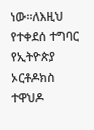ነው።ለእዚህ የተቀደሰ ተግባር የኢትዮጵያ ኦርቶዶክስ ተዋህዶ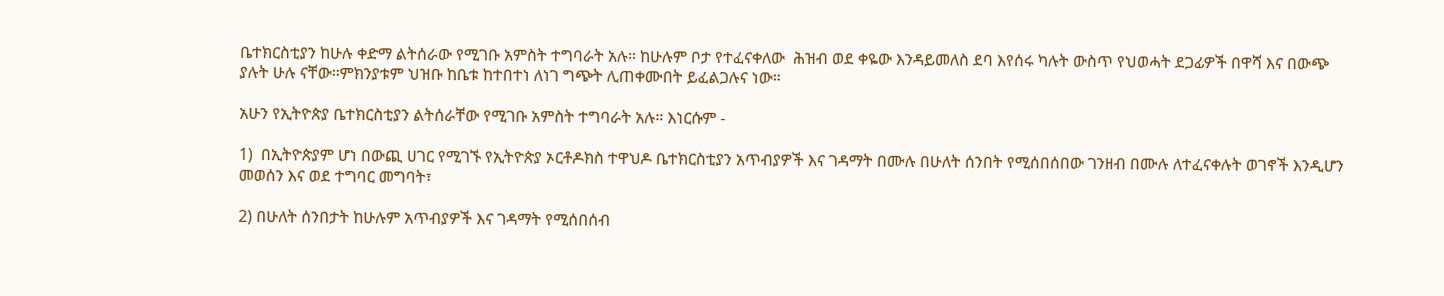ቤተክርስቲያን ከሁሉ ቀድማ ልትሰራው የሚገቡ አምስት ተግባራት አሉ። ከሁሉም ቦታ የተፈናቀለው  ሕዝብ ወደ ቀዬው እንዳይመለስ ደባ እየሰሩ ካሉት ውስጥ የህወሓት ደጋፊዎች በዋሻ እና በውጭ ያሉት ሁሉ ናቸው።ምክንያቱም ህዝቡ ከቤቱ ከተበተነ ለነገ ግጭት ሊጠቀሙበት ይፈልጋሉና ነው።

አሁን የኢትዮጵያ ቤተክርስቲያን ልትሰራቸው የሚገቡ አምስት ተግባራት አሉ። እነርሱም -

1)  በኢትዮጵያም ሆነ በውጪ ሀገር የሚገኙ የኢትዮጵያ ኦርቶዶክስ ተዋህዶ ቤተክርስቲያን አጥብያዎች እና ገዳማት በሙሉ በሁለት ሰንበት የሚሰበሰበው ገንዘብ በሙሉ ለተፈናቀሉት ወገኖች እንዲሆን መወሰን እና ወደ ተግባር መግባት፣

2) በሁለት ሰንበታት ከሁሉም አጥብያዎች እና ገዳማት የሚሰበሰብ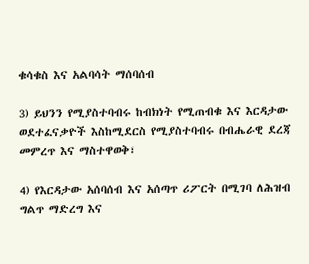ቁሳቁስ እና አልባሳት ማሰባሰብ

3) ይህንን የሚያስተባብሩ ከብክነት የሚጠብቁ እና እርዳታው ወደተፈናቃዮች እስከሚደርስ የሚያስተባብሩ በብሔራዊ ደረጃ መምረጥ እና ማስተዋወቅ፣

4) የእርዳታው አሰባሰብ እና አሰጣጥ ሪፖርት በሚገባ ለሕዝብ ግልጥ ማድረግ እና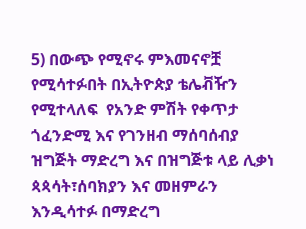5) በውጭ የሚኖሩ ምእመናኖቿ የሚሳተፉበት በኢትዮጵያ ቴሌቭዥን የሚተላለፍ  የአንድ ምሽት የቀጥታ ጎፈንድሚ እና የገንዘብ ማሰባሰብያ ዝግጅት ማድረግ እና በዝግጅቱ ላይ ሊቃነ ጳጳሳት፣ሰባክያን እና መዘምራን  እንዲሳተፉ በማድረግ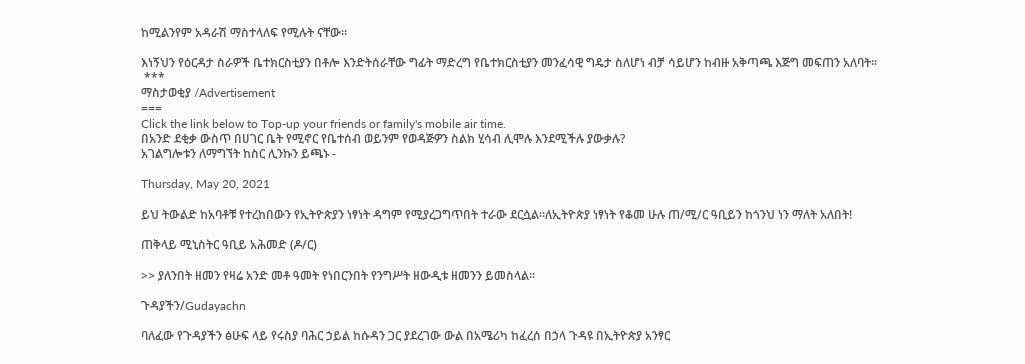ከሚልንየም አዳራሽ ማስተላለፍ የሚሉት ናቸው።

እነኝህን የዕርዳታ ስራዎች ቤተክርስቲያን በቶሎ እንድትሰራቸው ግፊት ማድረግ የቤተክርስቲያን መንፈሳዊ ግዴታ ስለሆነ ብቻ ሳይሆን ከብዙ አቅጣጫ እጅግ መፍጠን አለባት።
 ***
ማስታወቂያ /Advertisement
===
Click the link below to Top-up your friends or family's mobile air time.
በአንድ ደቂቃ ውስጥ በሀገር ቤት የሚኖር የቤተሰብ ወይንም የወዳጅዎን ስልክ ሂሳብ ሊሞሉ እንደሚችሉ ያውቃሉ?
አገልግሎቱን ለማግኘት ከስር ሊንኩን ይጫኑ -

Thursday, May 20, 2021

ይህ ትውልድ ከአባቶቹ የተረከበውን የኢትዮጵያን ነፃነት ዳግም የሚያረጋግጥበት ተራው ደርሷል።ለኢትዮጵያ ነፃነት የቆመ ሁሉ ጠ/ሚ/ር ዓቢይን ከጎንህ ነን ማለት አለበት!

ጠቅላይ ሚኒስትር ዓቢይ አሕመድ (ዶ/ር)

>> ያለንበት ዘመን የዛሬ አንድ መቶ ዓመት የነበርንበት የንግሥት ዘውዲቱ ዘመንን ይመስላል።

ጉዳያችን/Gudayachn

ባለፈው የጉዳያችን ፅሁፍ ላይ የሩስያ ባሕር ኃይል ከሱዳን ጋር ያደረገው ውል በአሜሪካ ከፈረሰ በኃላ ጉዳዩ በኢትዮጵያ አንፃር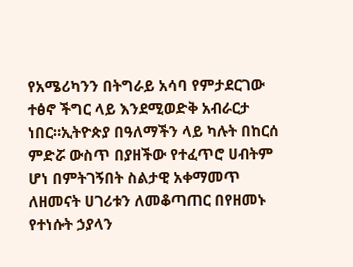የአሜሪካንን በትግራይ አሳባ የምታደርገው ተፅኖ ችግር ላይ እንደሚወድቅ አብራርታ ነበር።ኢትዮጵያ በዓለማችን ላይ ካሉት በከርሰ ምድሯ ውስጥ በያዘችው የተፈጥሮ ሀብትም ሆነ በምትገኝበት ስልታዊ አቀማመጥ ለዘመናት ሀገሪቱን ለመቆጣጠር በየዘመኑ የተነሱት ኃያላን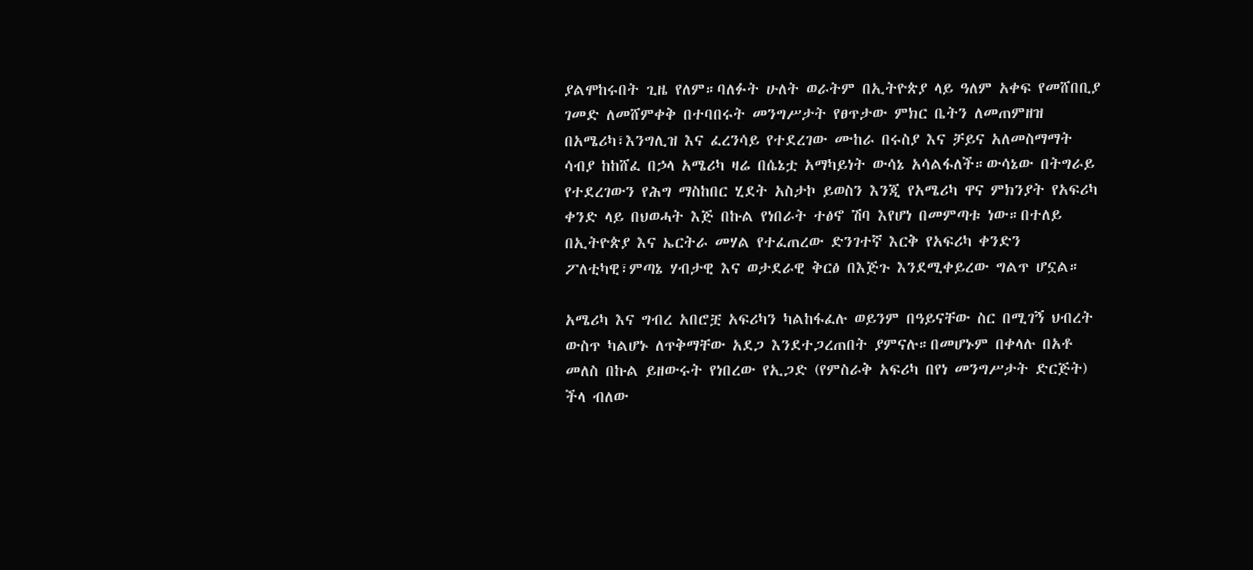ያልሞከሩበት ጊዜ የለም።ባለፉት ሁለት ወራትም በኢትዮጵያ ላይ ዓለም አቀፍ የመሸበቢያ ገመድ ለመሸምቀቅ በተባበሩት መንግሥታት የፀጥታው ምክር ቤትን ለመጠምዘዝ በአሜሪካ፣እንግሊዝ እና ፈረንሳይ የተደረገው ሙከራ በሩስያ እና ቻይና አለመስማማት ሳብያ ከከሸፈ በኃላ አሜሪካ ዛሬ በሴኔቷ አማካይነት ውሳኔ አሳልፋለች።ውሳኔው በትግራይ የተደረገውን የሕግ ማስከበር ሂደት አስታኮ ይወስን እንጂ የአሜሪካ ዋና ምክንያት የአፍሪካ ቀንድ ላይ በህወሓት እጅ በኩል የነበራት ተፅኖ ሽባ እየሆነ በመምጣቱ ነው።በተለይ በኢትዮጵያ እና ኤርትራ መሃል የተፈጠረው ድንገተኛ እርቅ የአፍሪካ ቀንድን ፖለቲካዊ፣ምጣኔ ሃብታዊ እና ወታደራዊ ቅርፅ በእጅጉ እንደሚቀይረው ግልጥ ሆኗል።

አሜሪካ እና ግብረ አበሮቿ አፍሪካን ካልከፋፈሉ ወይንም በዓይናቸው ስር በሚገኝ ህብረት ውስጥ ካልሆኑ ለጥቅማቸው አደጋ እንደተጋረጠበት ያምናሉ።በመሆኑም በቀላሉ በአቶ መለስ በኩል ይዘውሩት የነበረው የኢጋድ (የምስራቅ አፍሪካ በየነ መንግሥታት ድርጅት) ችላ ብለው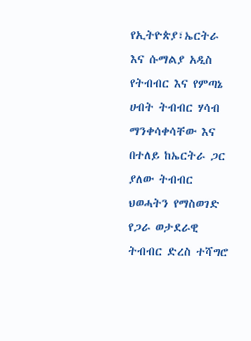የኢትዮጵያ፣ኤርትራ እና ሱማልያ አዲስ የትብብር እና የምጣኔ ሀብት ትብብር ሃሳብ ማንቀሳቀሳቸው እና በተለይ ከኤርትራ ጋር ያለው ትብብር ህወሓትን የማስወገድ የጋራ ወታደራዊ ትብብር ድረስ ተሻግሮ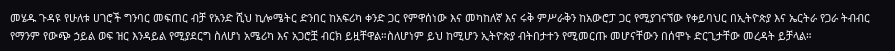መሄዱ ጉዳዩ የሁለቱ ሀገሮች ግንባር መፍጠር ብቻ የአንድ ሺህ ኪሎሜትር ድንበር ከአፍሪካ ቀንድ ጋር የምዋሰነው እና መካከለኛ እና ሩቅ ምሥራቅን ከአውሮፓ ጋር የሚያገናኘው የቀይባህር በኢትዮጵያ እና ኤርትራ የጋራ ትብብር የማንም የውጭ ኃይል ወፍ ዝር እንዳይል የሚያደርግ ስለሆነ አሜሪካ እና አጋሮቿ ብርክ ይዟቸዋል።ስለሆነም ይህ ከሚሆን ኢትዮጵያ ብትበታተን የሚመርጡ መሆናቸውን በሰሞኑ ድርጊታቸው መረዳት ይቻላል።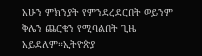አሁን ምክንያት የምንደረደርበት ወይንም ቅሌን ጨርቄን የሚባልበት ጊዜ አይደለም።ኢትዮጵያ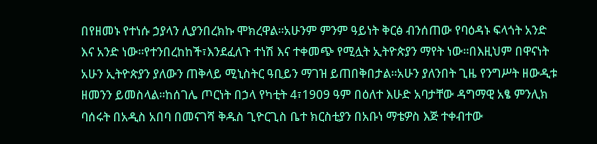በየዘመኑ የተነሱ ኃያላን ሊያንበረክኩ ሞክረዋል።አሁንም ምንም ዓይነት ቅርፅ ብንሰጠው የባዕዳኑ ፍላጎት አንድ እና አንድ ነው።የተንበረከከች፣እንደፈለጉ ተነሽ እና ተቀመጭ የሚሏት ኢትዮጵያን ማየት ነው።በእዚህም በዋናነት አሁን ኢትዮጵያን ያለውን ጠቅላይ ሚኒስትር ዓቢይን ማገዝ ይጠበቅበታል።አሁን ያለንበት ጊዜ የንግሥት ዘውዲቱ ዘመንን ይመስላል።ከሰገሌ ጦርነት በኃላ የካቲት 4፣1909 ዓም በዕለተ እሁድ አባታቸው ዳግማዊ አፄ ምንሊክ ባሰሩት በአዲስ አበባ በመናገሻ ቅዱስ ጊዮርጊስ ቤተ ክርስቲያን በአቡነ ማቴዎስ እጅ ተቀብተው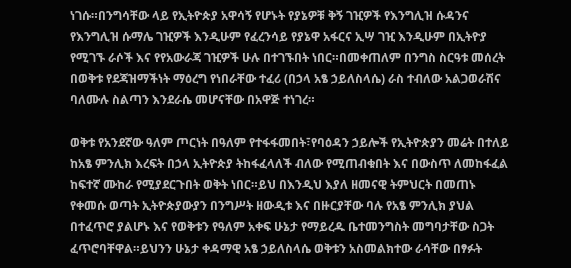ነገሱ።በንግሳቸው ላይ የኢትዮጵያ አዋሳኝ የሆኑት የያኔዎቹ ቅኝ ገዢዎች የእንግሊዝ ሱዳንና የእንግሊዝ ሱማሌ ገዢዎች እንዲሁም የፈረንሳይ የያኔዋ አፋርና ኢሣ ገዢ እንዲሁም በኢትዮያ የሚገኙ ራሶች እና የየአውራጃ ገዢዎች ሁሉ በተገኙበት ነበር።በመቀጠለም በንግስ ስርዓቱ መሰረት በወቅቱ የደጃዝማችነት ማዕረግ የነበራቸው ተፈሪ (በኃላ አፄ ኃይለስላሴ) ራስ ተብለው አልጋወራሽና ባለሙሉ ስልጣን እንደራሴ መሆናቸው በአዋጅ ተነገረ።

ወቅቱ የአንደኛው ዓለም ጦርነት በዓለም የተፋፋመበት፣የባዕዳን ኃይሎች የኢትዮጵያን መሬት በተለይ ከአፄ ምንሊክ እረፍት በኃላ ኢትዮጵያ ትከፋፈላለች ብለው የሚጠብቁበት እና በውስጥ ለመከፋፈል ከፍተኛ ሙከራ የሚያደርጉበት ወቅት ነበር።ይህ በእንዲህ እያለ ዘመናዊ ትምህርት በመጠኑ የቀመሱ ወጣት ኢትዮጵያውያን በንግሥት ዘውዲቱ እና በዙርያቸው ባሉ የአፄ ምንሊክ ያህል በተፈጥሮ ያልሆኑ እና የወቅቱን የዓለም አቀፍ ሁኔታ የማይረዱ ቤተመንግስት መግባታቸው ስጋት ፈጥሮባቸዋል።ይህንን ሁኔታ ቀዳማዊ አፄ ኃይለስላሴ ወቅቱን አስመልክተው ራሳቸው በፃፉት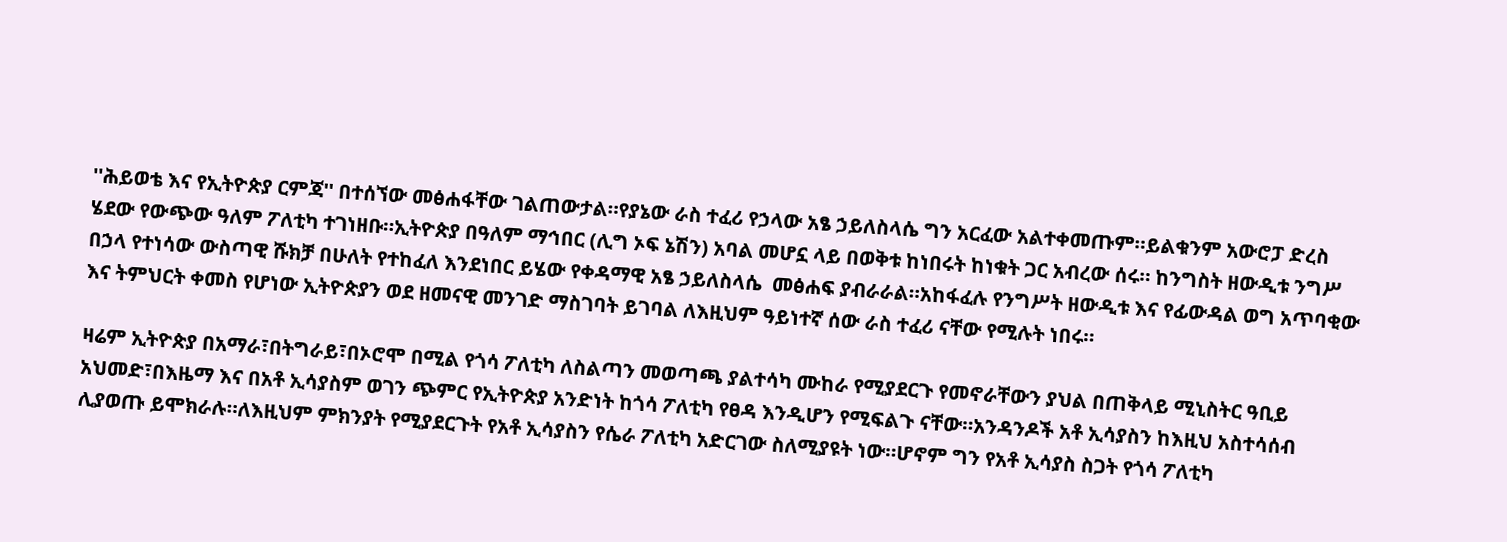''ሕይወቴ እና የኢትዮጵያ ርምጃ'' በተሰኘው መፅሐፋቸው ገልጠውታል።የያኔው ራስ ተፈሪ የኃላው አፄ ኃይለስላሴ ግን አርፈው አልተቀመጡም።ይልቁንም አውሮፓ ድረስ ሄደው የውጭው ዓለም ፖለቲካ ተገነዘቡ።ኢትዮጵያ በዓለም ማኅበር (ሊግ ኦፍ ኔሽን) አባል መሆኗ ላይ በወቅቱ ከነበሩት ከነቁት ጋር አብረው ሰሩ። ከንግስት ዘውዲቱ ንግሥ በኃላ የተነሳው ውስጣዊ ሹክቻ በሁለት የተከፈለ እንደነበር ይሄው የቀዳማዊ አፄ ኃይለስላሴ  መፅሐፍ ያብራራል።አከፋፈሉ የንግሥት ዘውዲቱ እና የፊውዳል ወግ አጥባቂው እና ትምህርት ቀመስ የሆነው ኢትዮጵያን ወደ ዘመናዊ መንገድ ማስገባት ይገባል ለእዚህም ዓይነተኛ ሰው ራስ ተፈሪ ናቸው የሚሉት ነበሩ።

ዛሬም ኢትዮጵያ በአማራ፣በትግራይ፣በኦሮሞ በሚል የጎሳ ፖለቲካ ለስልጣን መወጣጫ ያልተሳካ ሙከራ የሚያደርጉ የመኖራቸውን ያህል በጠቅላይ ሚኒስትር ዓቢይ አህመድ፣በእዜማ እና በአቶ ኢሳያስም ወገን ጭምር የኢትዮጵያ አንድነት ከጎሳ ፖለቲካ የፀዳ እንዲሆን የሚፍልጉ ናቸው።አንዳንዶች አቶ ኢሳያስን ከእዚህ አስተሳሰብ ሊያወጡ ይሞክራሉ።ለእዚህም ምክንያት የሚያደርጉት የአቶ ኢሳያስን የሴራ ፖለቲካ አድርገው ስለሚያዩት ነው።ሆኖም ግን የአቶ ኢሳያስ ስጋት የጎሳ ፖለቲካ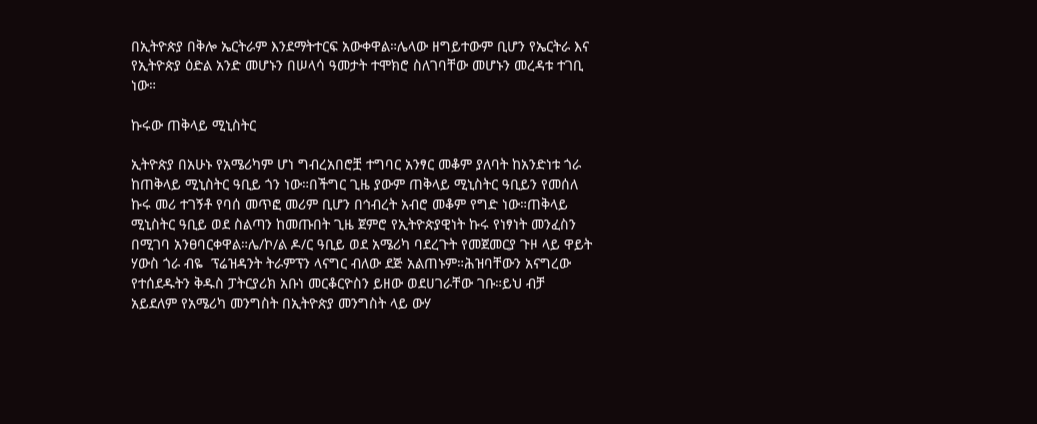በኢትዮጵያ በቅሎ ኤርትራም እንደማትተርፍ አውቀዋል።ሌላው ዘግይተውም ቢሆን የኤርትራ እና የኢትዮጵያ ዕድል አንድ መሆኑን በሠላሳ ዓመታት ተሞክሮ ስለገባቸው መሆኑን መረዳቱ ተገቢ ነው።

ኩሩው ጠቅላይ ሚኒስትር

ኢትዮጵያ በአሁኑ የአሜሪካም ሆነ ግብረአበሮቿ ተግባር አንፃር መቆም ያለባት ከአንድነቱ ጎራ ከጠቅላይ ሚኒስትር ዓቢይ ጎን ነው።በችግር ጊዜ ያውም ጠቅላይ ሚኒስትር ዓቢይን የመሰለ ኩሩ መሪ ተገኝቶ የባሰ መጥፎ መሪም ቢሆን በኅብረት አብሮ መቆም የግድ ነው።ጠቅላይ ሚኒስትር ዓቢይ ወደ ስልጣን ከመጡበት ጊዜ ጀምሮ የኢትዮጵያዊነት ኩሩ የነፃነት መንፈስን በሚገባ አንፀባርቀዋል።ሌ/ኮ/ል ዶ/ር ዓቢይ ወደ አሜሪካ ባደረጉት የመጀመርያ ጉዞ ላይ ዋይት ሃውስ ጎራ ብዬ  ፕሬዝዳንት ትራምፕን ላናግር ብለው ደጅ አልጠኑም።ሕዝባቸውን አናግረው የተሰደዱትን ቅዱስ ፓትርያሪክ አቡነ መርቆርዮስን ይዘው ወደሀገራቸው ገቡ።ይህ ብቻ አይደለም የአሜሪካ መንግስት በኢትዮጵያ መንግስት ላይ ውሃ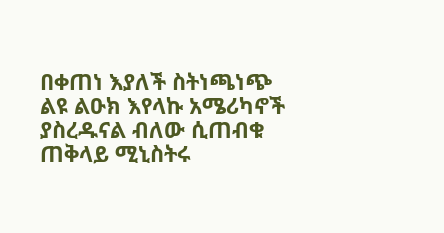በቀጠነ እያለች ስትነጫነጭ ልዩ ልዑክ እየላኩ አሜሪካኖች ያስረዱናል ብለው ሲጠብቁ ጠቅላይ ሚኒስትሩ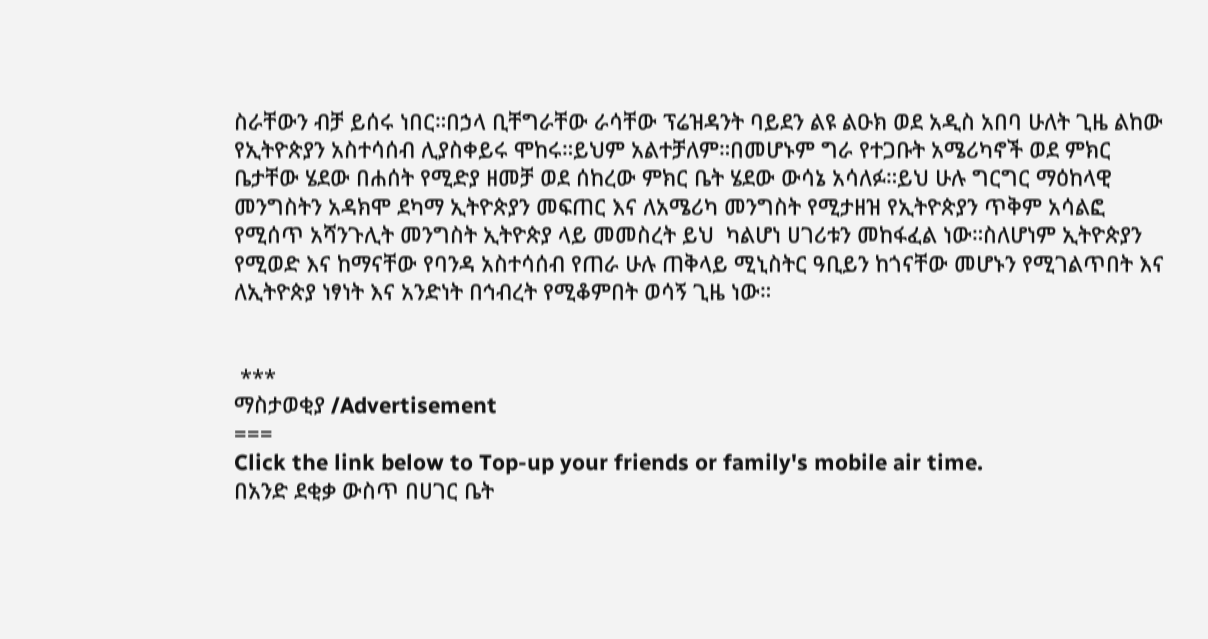ስራቸውን ብቻ ይሰሩ ነበር።በኃላ ቢቸግራቸው ራሳቸው ፕሬዝዳንት ባይደን ልዩ ልዑክ ወደ አዲስ አበባ ሁለት ጊዜ ልከው የኢትዮጵያን አስተሳሰብ ሊያስቀይሩ ሞከሩ።ይህም አልተቻለም።በመሆኑም ግራ የተጋቡት አሜሪካኖች ወደ ምክር ቤታቸው ሄደው በሐሰት የሚድያ ዘመቻ ወደ ሰከረው ምክር ቤት ሄደው ውሳኔ አሳለፉ።ይህ ሁሉ ግርግር ማዕከላዊ መንግስትን አዳክሞ ደካማ ኢትዮጵያን መፍጠር እና ለአሜሪካ መንግስት የሚታዘዝ የኢትዮጵያን ጥቅም አሳልፎ የሚሰጥ አሻንጉሊት መንግስት ኢትዮጵያ ላይ መመስረት ይህ  ካልሆነ ሀገሪቱን መከፋፈል ነው።ስለሆነም ኢትዮጵያን የሚወድ እና ከማናቸው የባንዳ አስተሳሰብ የጠራ ሁሉ ጠቅላይ ሚኒስትር ዓቢይን ከጎናቸው መሆኑን የሚገልጥበት እና ለኢትዮጵያ ነፃነት እና አንድነት በኅብረት የሚቆምበት ወሳኝ ጊዜ ነው።


 ***
ማስታወቂያ /Advertisement
===
Click the link below to Top-up your friends or family's mobile air time.
በአንድ ደቂቃ ውስጥ በሀገር ቤት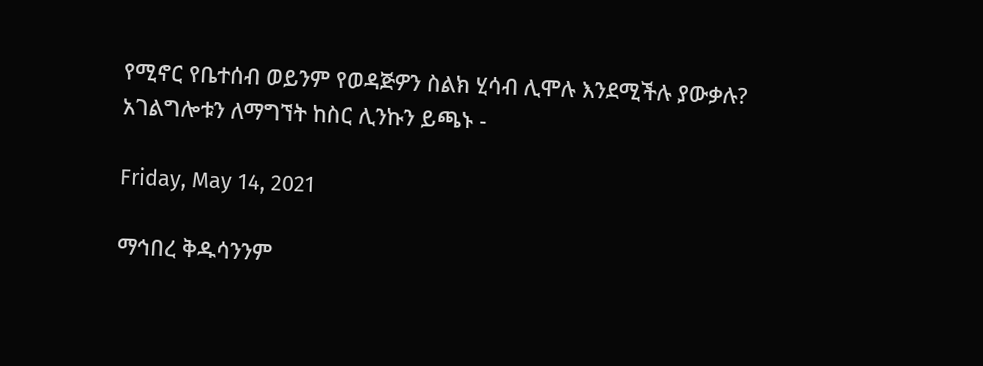የሚኖር የቤተሰብ ወይንም የወዳጅዎን ስልክ ሂሳብ ሊሞሉ እንደሚችሉ ያውቃሉ?
አገልግሎቱን ለማግኘት ከስር ሊንኩን ይጫኑ -

Friday, May 14, 2021

ማኅበረ ቅዱሳንንም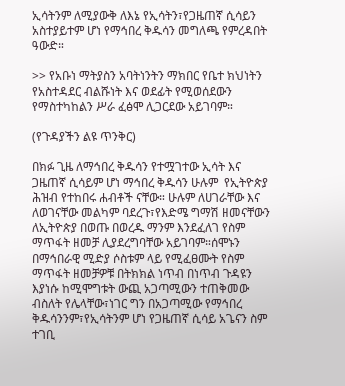ኢሳትንም ለሚያውቅ ለእኔ የኢሳትን፣የጋዜጠኛ ሲሳይን አስተያይተም ሆነ የማኅበረ ቅዱሳን መግለጫ የምረዳበት ዓውድ።

>> የአቡነ ማትያስን አባትነንትን ማክበር የቤተ ክህነትን የአስተዳደር ብልሹነት እና ወደፊት የሚወሰደውን የማስተካከልን ሥራ ፈፅሞ ሊጋርደው አይገባም።

(የጉዳያችን ልዩ ጥንቅር)

በክፉ ጊዜ ለማኅበረ ቅዱሳን የተሟገተው ኢሳት እና  ጋዜጠኛ ሲሳይም ሆነ ማኅበረ ቅዱሳን ሁሉም  የኢትዮጵያ ሕዝብ የተከበሩ ሐብቶች ናቸው። ሁሉም ለሀገራቸው እና ለወገናቸው መልካም ባደረጉ፣የእድሜ ግማሽ ዘመናቸውን ለኢትዮጵያ በወጡ በወረዱ ማንም እንደፈለገ የስም ማጥፋት ዘመቻ ሊያደረግባቸው አይገባም።ሰሞኑን በማኅበራዊ ሚድያ ሶስቱም ላይ የሚፈፀሙት የስም ማጥፋት ዘመቻዎቹ በትክክል ነጥብ በነጥብ ጉዳዩን እያነሱ ከሚሞግቱት ውጪ አጋጣሚውን ተጠቅመው ብስለት የሌላቸው፣ነገር ግን በአጋጣሚው የማኅበረ ቅዱሳንንም፣የኢሳትንም ሆነ የጋዜጠኛ ሲሳይ አጌናን ስም ተገቢ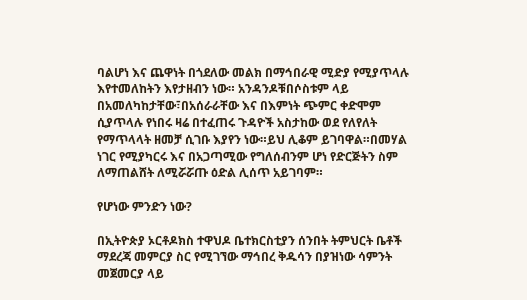ባልሆነ እና ጨዋነት በጎደለው መልክ በማኅበራዊ ሚድያ የሚያጥላሉ እየተመለከትን እየታዘብን ነው። አንዳንዶቹበሶስቱም ላይ በአመለካከታቸው፣በአሰራራቸው እና በእምነት ጭምር ቀድሞም ሲያጥላሉ የነበሩ ዛሬ በተፈጠሩ ጉዳዮች አስታከው ወደ የለየለት የማጥላላት ዘመቻ ሲገቡ እያየን ነው።ይህ ሊቆም ይገባዋል።በመሃል ነገር የሚያካርሩ እና በአጋጣሚው የግለሰብንም ሆነ የድርጅትን ስም ለማጠልሸት ለሚሯሯጡ ዕድል ሊሰጥ አይገባም።

የሆነው ምንድን ነው?

በኢትዮጵያ ኦርቶዶክስ ተዋህዶ ቤተክርስቲያን ሰንበት ትምህርት ቤቶች ማደረጃ መምርያ ስር የሚገኘው ማኅበረ ቅዱሳን በያዝነው ሳምንት መጀመርያ ላይ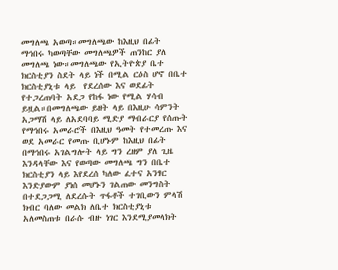መግለጫ አወጣ።መግለጫው ከእዚህ በፊት ማኅበሩ ካወጣቸው መግለጫዎች ጠንከር ያለ መግለጫ ነው።መግለጫው የኢትዮጵያ ቤተ ክርስቲያን ስደት ላይ ነች በሚል ርዕስ ሆኖ በቤተ ክርስቲያኒቱ ላይ  የደረሰው እና ወደፊት የተጋረጠባት አደጋ የከፋ ነው የሚል ሃሳብ ይዟል።በመግለጫው ይዘት ላይ በእዚሁ ሳምንት አጋማሽ ላይ ለአደባባይ ሚድያ ማብራርያ የሰጡት የማኅበሩ አመራሮች በእዚህ ዓመት የተመረጡ እና ወደ አመራር የመጡ ቢሆኑም ከእዚህ በፊት በማኅበሩ አገልግሎት ላይ ግን ረዘም ያለ ጊዜ እንዳላቸው እና የወጣው መግለጫ ግን በቤተ ክርስቲያን ላይ እየደረሰ ካለው ፈተና አንፃር እንድያውም ያነሰ መሆኑን ገልጠው መንግስት በተደጋጋሚ ለደረሱት ጥፋቶች ተገቢውን ምላሽ ክብር ባለው መልክ ለቤተ ክርስቲያኒቱ አለመስጠቱ በራሱ ብዙ ነገር እንደሚያመላክት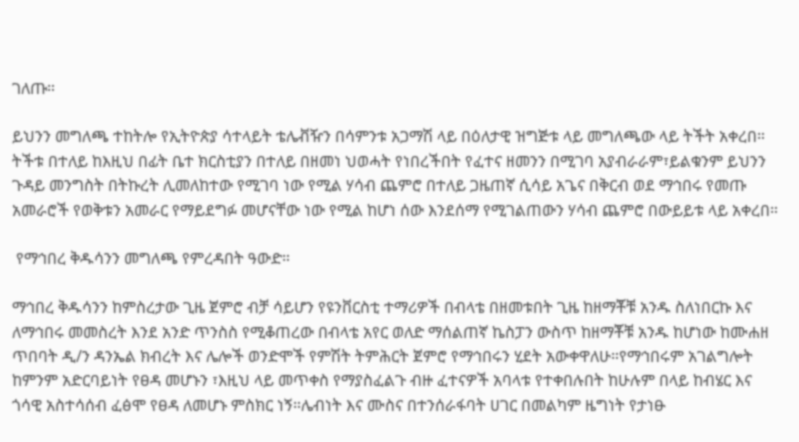ገለጡ።

ይህንን መግለጫ ተከትሎ የኢትዮጵያ ሳተላይት ቴሌቭዥን በሳምንቱ አጋማሽ ላይ በዕለታዊ ዝግጅቱ ላይ መግለጫው ላይ ትችት አቀረበ። ትችቱ በተለይ ከእዚህ በፊት ቤተ ክርስቲያን በተለይ በዘመነ ህወሓት የነበረችበት የፈተና ዘመንን በሚገባ አያብራራም፣ይልቁንም ይህንን ጉዳይ መንግስት በትኩረት ሊመለከተው የሚገባ ነው የሚል ሃሳብ ጨምሮ በተለይ ጋዜጠኛ ሲሳይ አጌና በቅርብ ወደ ማኅበሩ የመጡ አመራሮች የወቅቱን አመራር የማይደግፉ መሆናቸው ነው የሚል ከሆነ ሰው እንደሰማ የሚገልጠውን ሃሳብ ጨምሮ በውይይቱ ላይ አቀረበ።

 የማኅበረ ቅዱሳንን መግለጫ የምረዳበት ዓውድ።

ማኅበረ ቅዱሳንን ከምስረታው ጊዜ ጀምሮ ብቻ ሳይሆን የዩንቨርስቲ ተማሪዎች በብላቴ በዘመቱበት ጊዜ ከዘማቾቹ አንዱ ስለነበርኩ እና ለማኅበሩ መመስረት እንደ አንድ ጥንስስ የሚቆጠረው በብላቴ አየር ወለድ ማሰልጠኛ ኬስፓን ውስጥ ከዘማቾቹ አንዱ ከሆነው ከሙሐዘ ጥበባት ዲ/ን ዳንኤል ክብረት እና ሌሎች ወንድሞች የምሽት ትምሕርት ጀምሮ የማኅበሩን ሂደት አውቀዋለሁ።የማኅበሩም አገልግሎት  ከምንም አድርባይነት የፀዳ መሆኑን ፣እዚህ ላይ መጥቀስ የማያስፈልጉ ብዙ ፈተናዎች አባላቱ የተቀበሉበት ከሁሉም በላይ ከብሄር እና ጎሳዊ አስተሳሰብ ፈፅሞ የፀዳ ለመሆኑ ምስክር ነኝ።ሌብነት እና ሙስና በተንሰራፋባት ሀገር በመልካም ዜግነት የታነፁ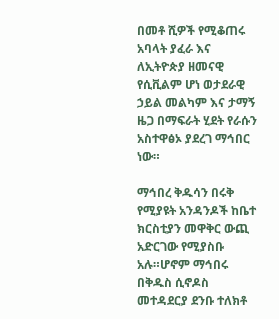በመቶ ሺዎች የሚቆጠሩ አባላት ያፈራ እና ለኢትዮጵያ ዘመናዊ የሲቪልም ሆነ ወታደራዊ ኃይል መልካም እና ታማኝ  ዜጋ በማፍራት ሂደት የራሱን አስተዋፅኦ ያደረገ ማኅበር ነው።

ማኅበረ ቅዱሳን በሩቅ የሚያዩት አንዳንዶች ከቤተ ክርስቲያን መዋቅር ውጪ አድርገው የሚያስቡ አሉ።ሆኖም ማኅበሩ በቅዱስ ሲኖዶስ መተዳደርያ ደንቡ ተለክቶ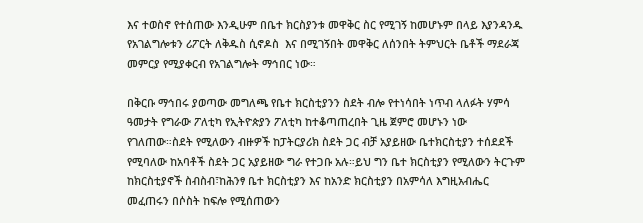እና ተወስኖ የተሰጠው እንዲሁም በቤተ ክርስያንቱ መዋቅር ስር የሚገኝ ከመሆኑም በላይ እያንዳንዱ የአገልግሎቱን ሪፖርት ለቅዱስ ሲኖዶስ  እና በሚገኝበት መዋቅር ለሰንበት ትምህርት ቤቶች ማደራጃ መምርያ የሚያቀርብ የአገልግሎት ማኅበር ነው።

በቅርቡ ማኅበሩ ያወጣው መግለጫ የቤተ ክርስቲያንን ስደት ብሎ የተነሳበት ነጥብ ላለፉት ሃምሳ ዓመታት የግራው ፖለቲካ የኢትዮጵያን ፖለቲካ ከተቆጣጠረበት ጊዜ ጀምሮ መሆኑን ነው የገለጠው።ስደት የሚለውን ብዙዎች ከፓትርያሪክ ስደት ጋር ብቻ አያይዘው ቤተክርስቲያን ተሰደደች የሚባለው ከአባቶች ስደት ጋር አያይዘው ግራ የተጋቡ አሉ።ይህ ግን ቤተ ክርስቲያን የሚለውን ትርጉም ከክርስቲያኖች ስብስብ፣ከሕንፃ ቤተ ክርስቲያን እና ከአንድ ክርስቲያን በአምሳለ እግዚአብሔር መፈጠሩን በሶስት ከፍሎ የሚሰጠውን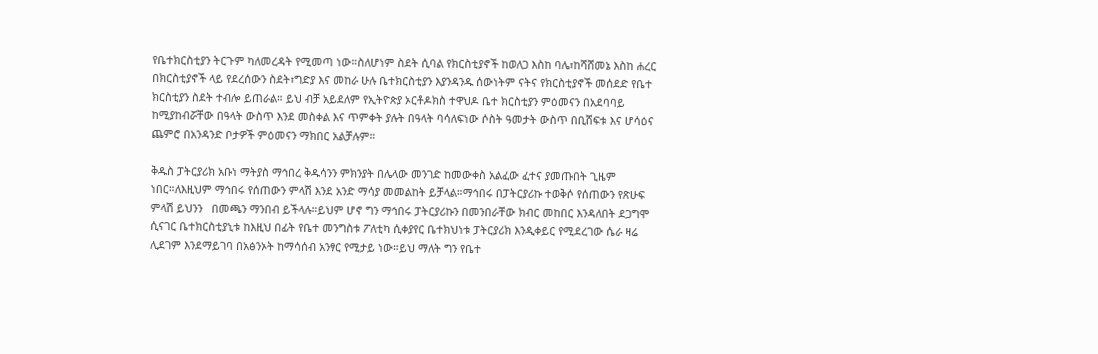የቤተክርስቲያን ትርጉም ካለመረዳት የሚመጣ ነው።ስለሆነም ስደት ሲባል የክርስቲያኖች ከወለጋ እስከ ባሌ፣ከሻሸመኔ እስከ ሐረር በክርስቲያኖች ላይ የደረሰውን ስደት፣ግድያ እና መከራ ሁሉ ቤተክርስቲያን እያንዳንዱ ሰውነትም ናትና የክርስቲያኖች መሰደድ የቤተ ክርስቲያን ስደት ተብሎ ይጠራል። ይህ ብቻ አይደለም የኢትዮጵያ ኦርቶዶክስ ተዋህዶ ቤተ ክርስቲያን ምዕመናን በአደባባይ ከሚያከብሯቸው በዓላት ውስጥ እንደ መስቀል እና ጥምቀት ያሉት በዓላት ባሳለፍነው ሶስት ዓመታት ውስጥ በቢሸፍቱ እና ሆሳዕና ጨምሮ በአንዳንድ ቦታዎች ምዕመናን ማክበር አልቻሉም።

ቅዱስ ፓትርያሪክ አቡነ ማትያስ ማኅበረ ቅዱሳንን ምክንያት በሌላው መንገድ ከመውቀስ አልፈው ፈተና ያመጡበት ጊዜም ነበር።ለእዚህም ማኅበሩ የሰጠውን ምላሽ እንደ አንድ ማሳያ መመልከት ይቻላል።ማኅበሩ በፓትርያሪኩ ተወቅሶ የሰጠውን የጽሁፍ  ምላሽ ይህንን   በመጫን ማንበብ ይችላሉ።ይህም ሆኖ ግን ማኅበሩ ፓትርያሪኩን በመንበራቸው ክብር መከበር እንዳለበት ደጋግሞ ሲናገር ቤተክርስቲያኒቱ ከእዚህ በፊት የቤተ መንግስቱ ፖለቲካ ሲቀያየር ቤተክህነቱ ፓትርያሪክ እንዲቀይር የሚደረገው ሴራ ዛሬ ሊደገም እንደማይገባ በአፅንኦት ከማሳሰብ አንፃር የሚታይ ነው።ይህ ማለት ግን የቤተ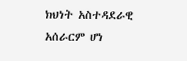ክህነት አስተዳደራዊ አሰራርም ሆነ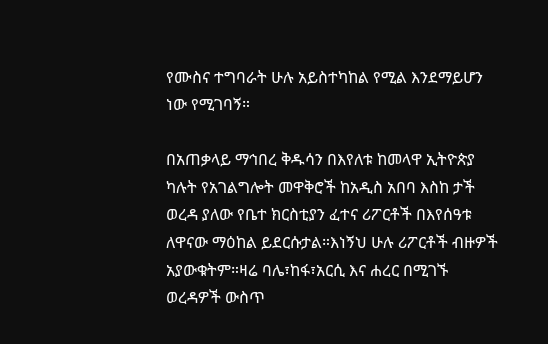የሙስና ተግባራት ሁሉ አይስተካከል የሚል እንደማይሆን ነው የሚገባኝ።

በአጠቃላይ ማኅበረ ቅዱሳን በእየለቱ ከመላዋ ኢትዮጵያ ካሉት የአገልግሎት መዋቅሮች ከአዲስ አበባ እስከ ታች ወረዳ ያለው የቤተ ክርስቲያን ፈተና ሪፖርቶች በእየሰዓቱ ለዋናው ማዕከል ይደርሱታል።እነኝህ ሁሉ ሪፖርቶች ብዙዎች አያውቁትም።ዛሬ ባሌ፣ከፋ፣አርሲ እና ሐረር በሚገኙ ወረዳዎች ውስጥ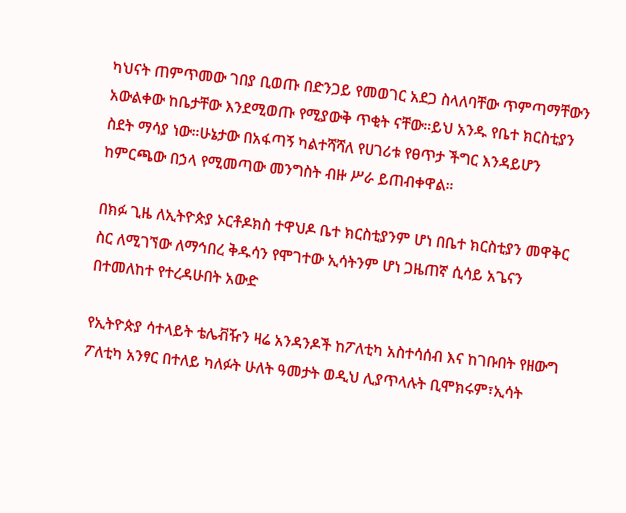ካህናት ጠምጥመው ገበያ ቢወጡ በድንጋይ የመወገር አደጋ ስላለባቸው ጥምጣማቸውን አውልቀው ከቤታቸው እንደሚወጡ የሚያውቅ ጥቂት ናቸው።ይህ አንዱ የቤተ ክርስቲያን ስደት ማሳያ ነው።ሁኔታው በአፋጣኝ ካልተሻሻለ የሀገሪቱ የፀጥታ ችግር እንዳይሆን ከምርጫው በኃላ የሚመጣው መንግስት ብዙ ሥራ ይጠብቀዋል።

በክፉ ጊዜ ለኢትዮጵያ ኦርቶዶክስ ተዋህዶ ቤተ ክርስቲያንም ሆነ በቤተ ክርስቲያን መዋቅር ስር ለሚገኘው ለማኅበረ ቅዱሳን የሞገተው ኢሳትንም ሆነ ጋዜጠኛ ሲሳይ አጌናን በተመለከተ የተረዳሁበት አውድ

የኢትዮጵያ ሳተላይት ቴሌቭዥን ዛሬ አንዳንዶች ከፖለቲካ አስተሳሰብ እና ከገቡበት የዘውግ ፖለቲካ አንፃር በተለይ ካለፉት ሁለት ዓመታት ወዲህ ሊያጥላሉት ቢሞክሩም፣ኢሳት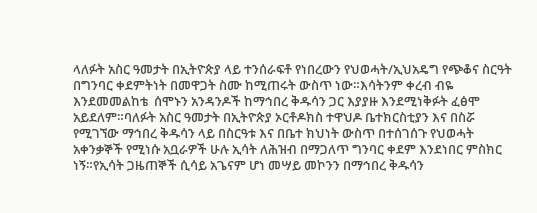ላለፉት አስር ዓመታት በኢትዮጵያ ላይ ተንሰራፍቶ የነበረውን የህወሓት/ኢህአዴግ የጭቆና ስርዓት በግንባር ቀደምትነት በመዋጋት ስሙ ከሚጠሩት ውስጥ ነው።እሳትንም ቀረብ ብዬ እንደመመልከቴ  ሰሞኑን አንዳንዶች ከማኅበረ ቅዱሳን ጋር እያያዙ እንደሚነቅፉት ፈፅሞ አይደለም።ባለፉት አስር ዓመታት በኢትዮጵያ ኦርቶዶክስ ተዋህዶ ቤተክርስቲያን እና በስሯ የሚገኘው ማኅበረ ቅዱሳን ላይ በስርዓቱ እና በቤተ ክህነት ውስጥ በተሰገሰጉ የህወሓት አቀንቃኞች የሚነሱ አቧራዎች ሁሉ ኢሳት ለሕዝብ በማጋለጥ ግንባር ቀደም እንደነበር ምስክር ነኝ።የኢሳት ጋዜጠኞች ሲሳይ አጌናም ሆነ መሣይ መኮንን በማኅበረ ቅዱሳን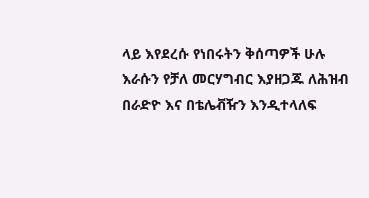ላይ እየደረሱ የነበሩትን ቅሰጣዎች ሁሉ እራሱን የቻለ መርሃግብር እያዘጋጁ ለሕዝብ በራድዮ እና በቴሌቭዥን እንዲተላለፍ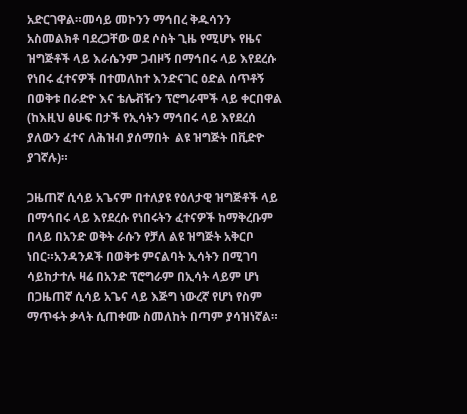አድርገዋል።መሳይ መኮንን ማኅበረ ቅዱሳንን አስመልክቶ ባደረጋቸው ወደ ሶስት ጊዜ የሚሆኑ የዜና ዝግጅቶች ላይ እራሴንም ጋብዞኝ በማኅበሩ ላይ እየደረሱ የነበሩ ፈተናዎች በተመለከተ እንድናገር ዕድል ሰጥቶኝ በወቅቱ በራድዮ እና ቴሌቭዥን ፕሮግራሞች ላይ ቀርበዋል (ከእዚህ ፅሁፍ በታች የኢሳትን ማኅበሩ ላይ እየደረሰ ያለውን ፈተና ለሕዝብ ያሰማበት  ልዩ ዝግጅት በቪድዮ ያገኛሉ)።

ጋዜጠኛ ሲሳይ አጌናም በተለያዩ የዕለታዊ ዝግጅቶች ላይ በማኅበሩ ላይ እየደረሱ የነበሩትን ፈተናዎች ከማቅረቡም በላይ በአንድ ወቅት ራሱን የቻለ ልዩ ዝግጅት አቅርቦ ነበር።አንዳንዶች በወቅቱ ምናልባት ኢሳትን በሚገባ ሳይከታተሉ ዛሬ በአንድ ፕሮግራም በኢሳት ላይም ሆነ በጋዜጠኛ ሲሳይ አጌና ላይ እጅግ ነውረኛ የሆነ የስም ማጥፋት ቃላት ሲጠቀሙ ስመለከት በጣም ያሳዝነኛል።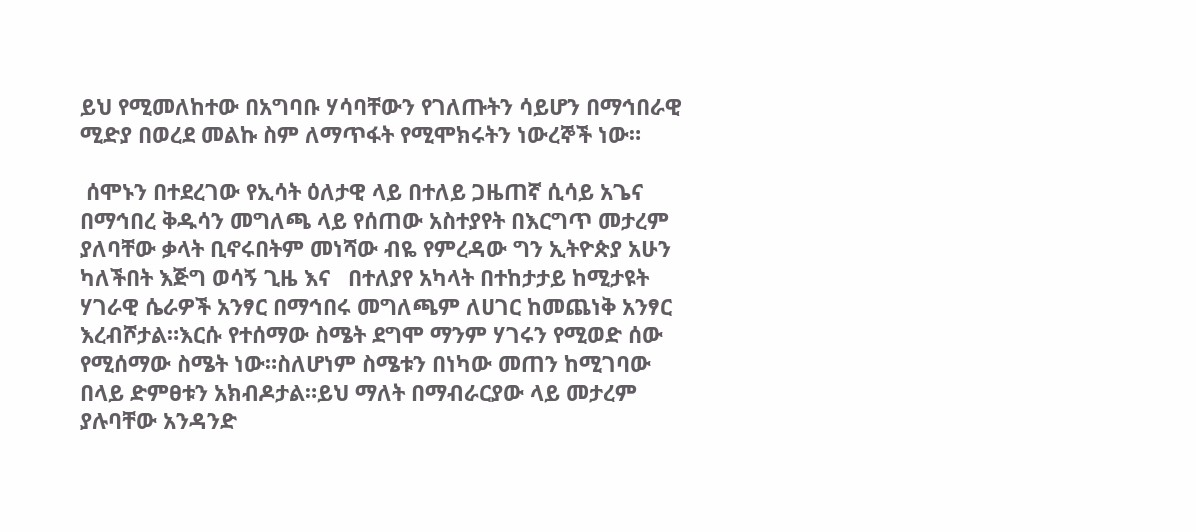ይህ የሚመለከተው በአግባቡ ሃሳባቸውን የገለጡትን ሳይሆን በማኅበራዊ ሚድያ በወረደ መልኩ ስም ለማጥፋት የሚሞክሩትን ነውረኞች ነው።

 ሰሞኑን በተደረገው የኢሳት ዕለታዊ ላይ በተለይ ጋዜጠኛ ሲሳይ አጌና በማኅበረ ቅዱሳን መግለጫ ላይ የሰጠው አስተያየት በእርግጥ መታረም ያለባቸው ቃላት ቢኖሩበትም መነሻው ብዬ የምረዳው ግን ኢትዮጵያ አሁን ካለችበት እጅግ ወሳኝ ጊዜ እና   በተለያየ አካላት በተከታታይ ከሚታዩት ሃገራዊ ሴራዎች አንፃር በማኅበሩ መግለጫም ለሀገር ከመጨነቅ አንፃር እረብሾታል።እርሱ የተሰማው ስሜት ደግሞ ማንም ሃገሩን የሚወድ ሰው የሚሰማው ስሜት ነው።ስለሆነም ስሜቱን በነካው መጠን ከሚገባው በላይ ድምፀቱን አክብዶታል።ይህ ማለት በማብራርያው ላይ መታረም ያሉባቸው አንዳንድ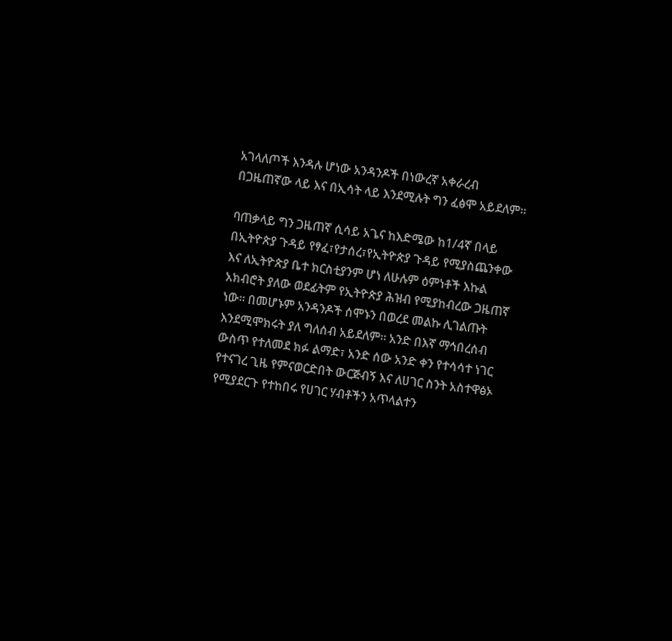አገላለጦች እንዳሉ ሆነው አንዳንዶች በነውረኛ አቀራረብ በጋዜጠኛው ላይ እና በኢሳት ላይ እንደሚሉት ግን ፈፅሞ አይደለም።

ባጠቃላይ ግን ጋዜጠኛ ሲሳይ አጌና ከእድሜው ከ1/4ኛ በላይ በኢትዮጵያ ጉዳይ የፃፈ፣የታሰረ፣የኢትዮጵያ ጉዳይ የሚያስጨንቀው እና ለኢትዮጵያ ቤተ ክርስቲያንም ሆነ ለሁሉም ዕምነቶች እኩል አክብሮት ያለው ወደፊትም የኢትዮጵያ ሕዝብ የሚያከብረው ጋዜጠኛ ነው። በመሆኑም አንዳንዶች ሰሞኑን በወረደ መልኩ ሊገልጡት እንደሚሞክሩት ያለ ግለሰብ አይደለም። አንድ በእኛ ማኅበረሰብ ውስጥ የተለመደ ክፉ ልማድ፣ አንድ ሰው አንድ ቀን የተሳሳተ ነገር የተናገረ ጊዜ የምናወርድበት ውርጅብኝ እና ለሀገር ስንት አስተዋፅኦ የሚያደርጉ የተከበሩ የሀገር ሃብቶችን አጥላልተን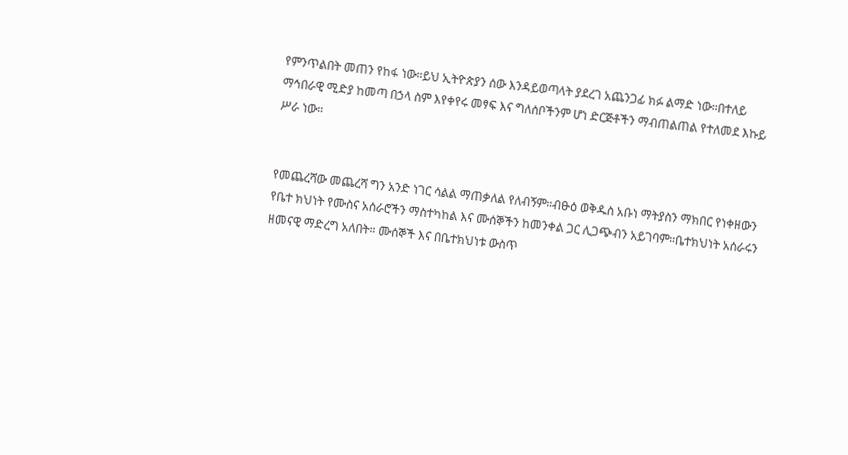የምንጥልበት መጠን የከፋ ነው።ይህ ኢትዮጵያን ሰው እንዳይወጣላት ያደረገ አጨንጋፊ ክፉ ልማድ ነው።በተለይ ማኅበራዊ ሚድያ ከመጣ በኃላ ስም እየቀየሩ መፃፍ እና ግለሰቦችንም ሆነ ድርጅቶችን ማብጠልጠል የተለመደ እኩይ ሥራ ነው።


የመጨረሻው መጨረሻ ግን አንድ ነገር ሳልል ማጠቃለል የለብኝም።ብፁዕ ወቅዱስ አቡነ ማትያስን ማክበር የነቀዘውን የቤተ ክህነት የሙስና አሰራሮችን ማስተካከል እና ሙሰኞችን ከመንቀል ጋር ሊጋጭብን አይገባም።ቤተክህነት አሰራሩን ዘመናዊ ማድረግ አለበት። ሙሰኞች እና በቤተክህነቱ ውስጥ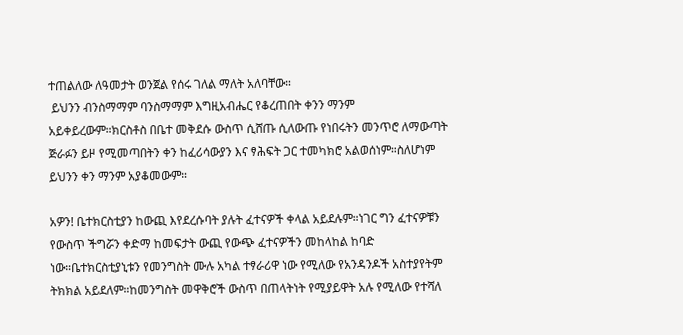ተጠልለው ለዓመታት ወንጀል የሰሩ ገለል ማለት አለባቸው።
 ይህንን ብንስማማም ባንስማማም እግዚአብሔር የቆረጠበት ቀንን ማንም አይቀይረውም።ክርስቶስ በቤተ መቅደሱ ውስጥ ሲሸጡ ሲለውጡ የነበሩትን መንጥሮ ለማውጣት ጅራፉን ይዞ የሚመጣበትን ቀን ከፈሪሳውያን እና ፃሕፍት ጋር ተመካክሮ አልወሰነም።ስለሆነም ይህንን ቀን ማንም አያቆመውም።

አዎን! ቤተክርስቲያን ከውጪ እየደረሱባት ያሉት ፈተናዎች ቀላል አይደሉም።ነገር ግን ፈተናዎቹን የውስጥ ችግሯን ቀድማ ከመፍታት ውጪ የውጭ ፈተናዎችን መከላከል ከባድ ነው።ቤተክርስቲያኒቱን የመንግስት ሙሉ አካል ተፃራሪዋ ነው የሚለው የአንዳንዶች አስተያየትም ትክክል አይደለም።ከመንግስት መዋቅሮች ውስጥ በጠላትነት የሚያይዋት አሉ የሚለው የተሻለ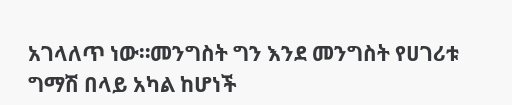አገላለጥ ነው።መንግስት ግን እንደ መንግስት የሀገሪቱ ግማሽ በላይ አካል ከሆነች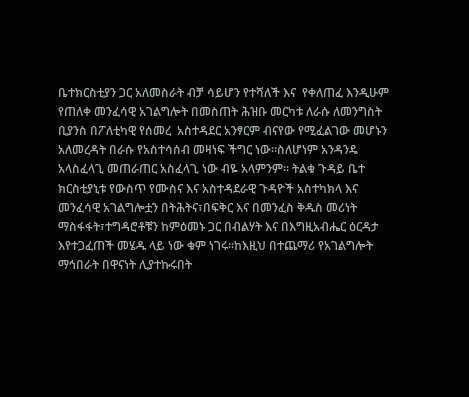ቤተክርስቲያን ጋር አለመስራት ብቻ ሳይሆን የተሻለች እና  የቀለጠፈ እንዲሁም የጠለቀ መንፈሳዊ አገልግሎት በመስጠት ሕዝቡ መርካቱ ለራሱ ለመንግስት ቢያንስ በፖለቲካዊ የሰመረ  አስተዳደር አንፃርም ብናየው የሚፈልገው መሆኑን አለመረዳት በራሱ የአስተሳሰብ መዛነፍ ችግር ነው።ስለሆነም አንዳንዴ አላስፈላጊ መጠራጠር አስፈላጊ ነው ብዬ አላምንም። ትልቁ ጉዳይ ቤተ ክርስቲያኒቱ የውስጥ የሙስና እና አስተዳደራዊ ጉዳዮች አስተካክላ እና መንፈሳዊ አገልግሎቷን በትሕትና፣በፍቅር እና በመንፈስ ቅዱስ መሪነት ማስፋፋት፣ተግዳሮቶቹን ከምዕመኑ ጋር በብልሃት እና በእግዚአብሔር ዕርዳታ እየተጋፈጠች መሄዱ ላይ ነው ቁም ነገሩ።ከእዚህ በተጨማሪ የአገልግሎት ማኅበራት በዋናነት ሊያተኩሩበት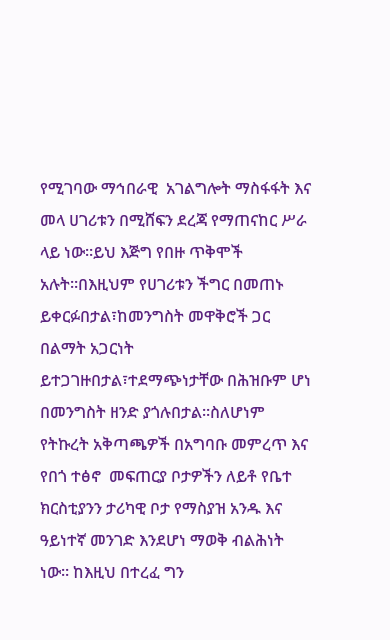የሚገባው ማኅበራዊ  አገልግሎት ማስፋፋት እና መላ ሀገሪቱን በሚሸፍን ደረጃ የማጠናከር ሥራ ላይ ነው።ይህ እጅግ የበዙ ጥቅሞች አሉት።በእዚህም የሀገሪቱን ችግር በመጠኑ ይቀርፉበታል፣ከመንግስት መዋቅሮች ጋር በልማት አጋርነት ይተጋገዙበታል፣ተደማጭነታቸው በሕዝቡም ሆነ በመንግስት ዘንድ ያጎሉበታል።ስለሆነም የትኩረት አቅጣጫዎች በአግባቡ መምረጥ እና የበጎ ተፅኖ  መፍጠርያ ቦታዎችን ለይቶ የቤተ ክርስቲያንን ታሪካዊ ቦታ የማስያዝ አንዱ እና ዓይነተኛ መንገድ እንደሆነ ማወቅ ብልሕነት ነው። ከእዚህ በተረፈ ግን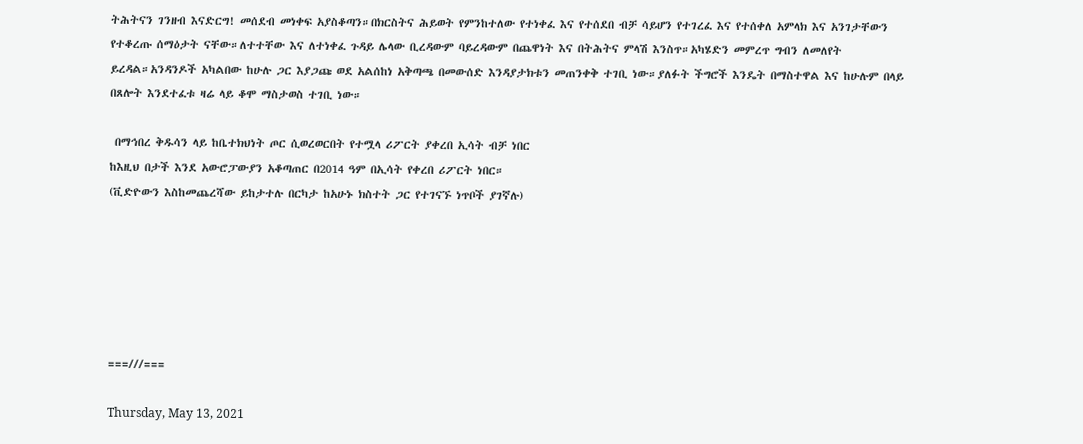ትሕትናን ገንዘብ እናድርግ! መሰደብ መነቀፍ አያስቆጣን።በክርስትና ሕይወት የምንከተለው የተነቀፈ እና የተሰደበ ብቻ ሳይሆን የተገረፈ እና የተሰቀለ አምላክ እና አንገታቸውን የተቆረጡ ሰማዕታት ናቸው።ለተተቸው እና ለተነቀፈ ጉዳይ ሌላው ቢረዳውም ባይረዳውም በጨዋነት እና በትሕትና ምላሽ እንስጥ።አካሄድን መምረጥ ግብን ለመለየት ይረዳል።አንዳንዶች አካልበው ከሁሉ ጋር እያጋጩ ወደ አልሰከነ አቅጣጫ በመውሰድ እንዳያታክቱን መጠንቀቅ ተገቢ ነው።ያለፉት ችግሮች እንዴት በማስተዋል እና ከሁሉም በላይ በጸሎት እንደተፈቱ ዛሬ ላይ ቆሞ ማስታወስ ተገቢ ነው።

 በማኅበረ ቅዱሳን ላይ ከቤተክህነት ጦር ሲወረወርበት የተሟላ ሪፖርት ያቀረበ ኢሳት ብቻ ነበር
ከእዚህ በታች እንደ አውሮፓውያን አቆጣጠር በ2014 ዓም በኢሳት የቀረበ ሪፖርት ነበር።
(ቪድዮውን እስከመጨረሻው ይከታተሉ በርካታ ከአሁኑ ክስተት ጋር የተገናኙ ነጥቦች ያገኛሉ)






===///===

Thursday, May 13, 2021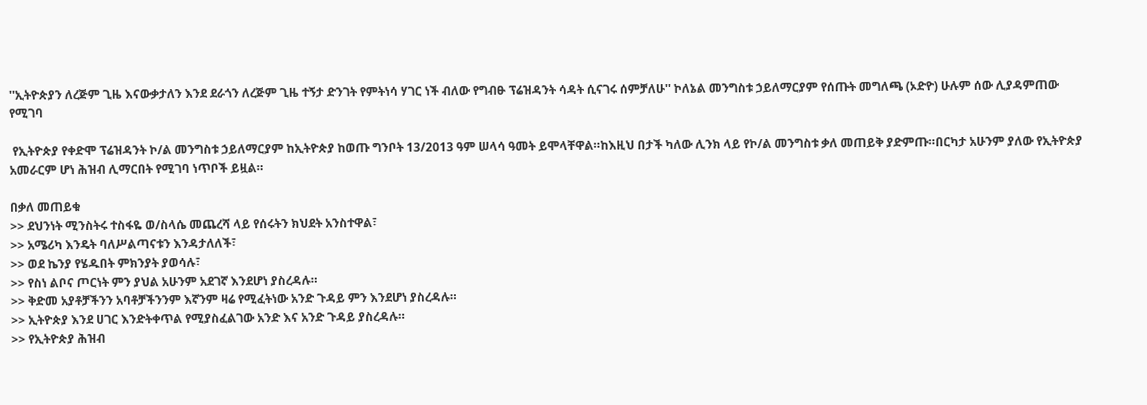''ኢትዮጵያን ለረጅም ጊዜ እናውቃታለን እንደ ደራጎን ለረጅም ጊዜ ተኝታ ድንገት የምትነሳ ሃገር ነች ብለው የግብፁ ፕሬዝዳንት ሳዳት ሲናገሩ ሰምቻለሁ'' ኮለኔል መንግስቱ ኃይለማርያም የሰጡት መግለጫ (ኦድዮ) ሁሉም ሰው ሊያዳምጠው የሚገባ

 የኢትዮጵያ የቀድሞ ፕሬዝዳንት ኮ/ል መንግስቱ ኃይለማርያም ከኢትዮጵያ ከወጡ ግንቦት 13/2013 ዓም ሠላሳ ዓመት ይሞላቸዋል።ከእዚህ በታች ካለው ሊንክ ላይ የኮ/ል መንግስቱ ቃለ መጠይቅ ያድምጡ።በርካታ አሁንም ያለው የኢትዮጵያ አመራርም ሆነ ሕዝብ ሊማርበት የሚገባ ነጥቦች ይዟል።

በቃለ መጠይቁ
>> ደህንነት ሚንስትሩ ተስፋዬ ወ/ስላሴ መጨረሻ ላይ የሰሩትን ክህደት አንስተዋል፣
>> አሜሪካ እንዴት ባለሥልጣናቱን እንዳታለለች፣
>> ወደ ኬንያ የሄዱበት ምክንያት ያወሳሉ፣
>> የስነ ልቦና ጦርነት ምን ያህል አሁንም አደገኛ እንደሆነ ያስረዳሉ።
>> ቅድመ አያቶቻችንን አባቶቻችንንም እኛንም ዛሬ የሚፈትነው አንድ ጉዳይ ምን እንደሆነ ያስረዳሉ።
>> ኢትዮጵያ እንደ ሀገር እንድትቀጥል የሚያስፈልገው አንድ እና አንድ ጉዳይ ያስረዳሉ።
>> የኢትዮጵያ ሕዝብ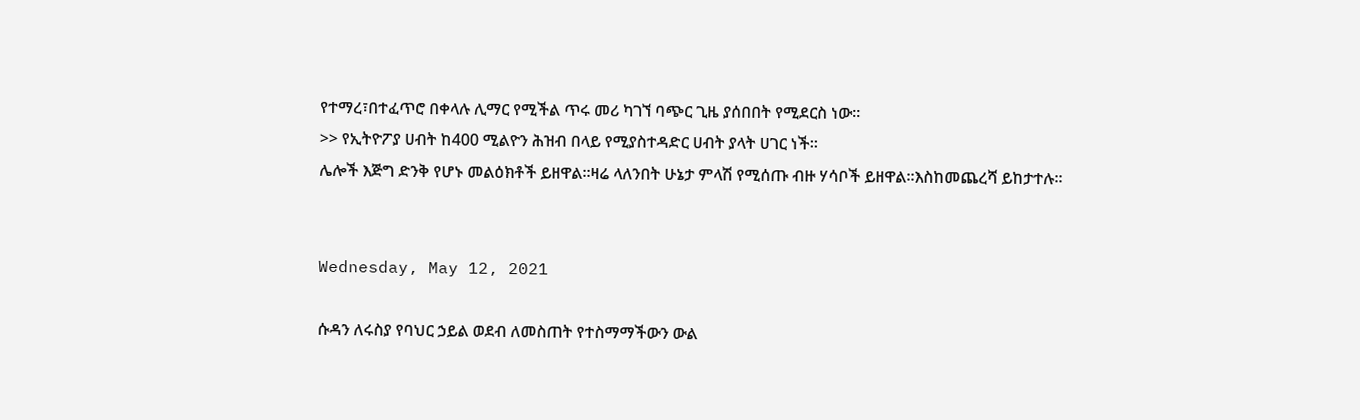የተማረ፣በተፈጥሮ በቀላሉ ሊማር የሚችል ጥሩ መሪ ካገኘ ባጭር ጊዜ ያሰበበት የሚደርስ ነው።
>> የኢትዮፖያ ሀብት ከ400 ሚልዮን ሕዝብ በላይ የሚያስተዳድር ሀብት ያላት ሀገር ነች።
ሌሎች እጅግ ድንቅ የሆኑ መልዕክቶች ይዘዋል።ዛሬ ላለንበት ሁኔታ ምላሽ የሚሰጡ ብዙ ሃሳቦች ይዘዋል።እስከመጨረሻ ይከታተሉ።


Wednesday, May 12, 2021

ሱዳን ለሩስያ የባህር ኃይል ወደብ ለመስጠት የተስማማችውን ውል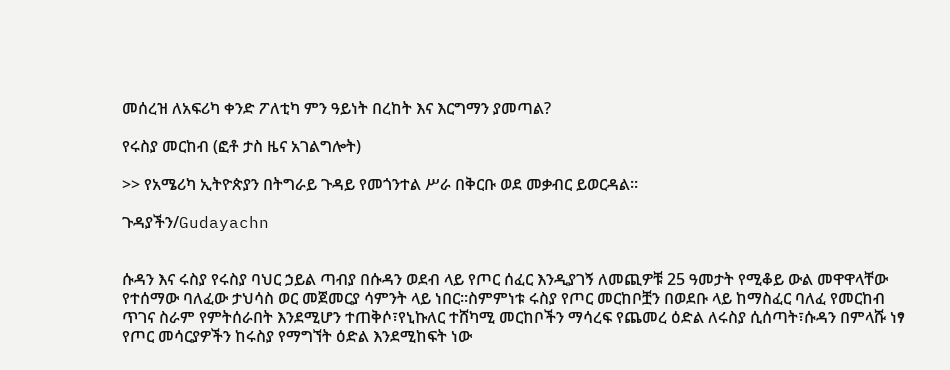መሰረዝ ለአፍሪካ ቀንድ ፖለቲካ ምን ዓይነት በረከት እና እርግማን ያመጣል?

የሩስያ መርከብ (ፎቶ ታስ ዜና አገልግሎት)

>> የአሜሪካ ኢትዮጵያን በትግራይ ጉዳይ የመጎንተል ሥራ በቅርቡ ወደ መቃብር ይወርዳል።

ጉዳያችን/Gudayachn


ሱዳን እና ሩስያ የሩስያ ባህር ኃይል ጣብያ በሱዳን ወደብ ላይ የጦር ሰፈር እንዲያገኝ ለመጪዎቹ 25 ዓመታት የሚቆይ ውል መዋዋላቸው የተሰማው ባለፈው ታህሳስ ወር መጀመርያ ሳምንት ላይ ነበር።ስምምነቱ ሩስያ የጦር መርከቦቿን በወደቡ ላይ ከማስፈር ባለፈ የመርከብ ጥገና ስራም የምትሰራበት እንደሚሆን ተጠቅሶ፣የኒኩለር ተሸካሚ መርከቦችን ማሳረፍ የጨመረ ዕድል ለሩስያ ሲሰጣት፣ሱዳን በምላሹ ነፃ የጦር መሳርያዎችን ከሩስያ የማግኘት ዕድል እንደሚከፍት ነው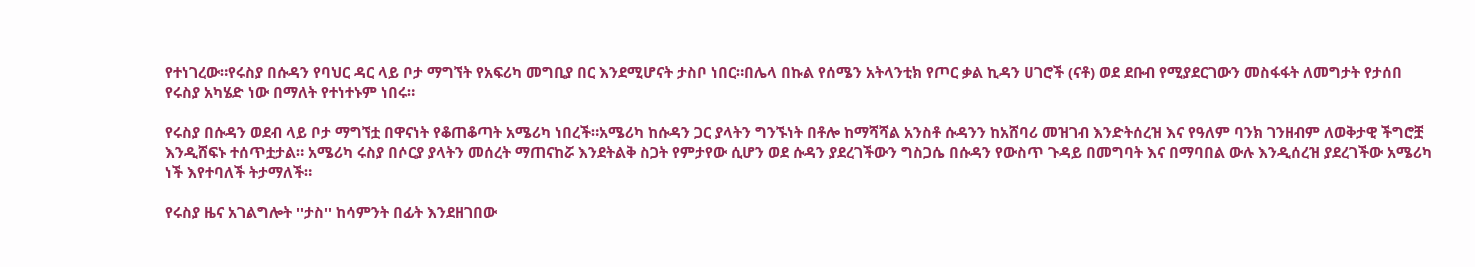የተነገረው።የሩስያ በሱዳን የባህር ዳር ላይ ቦታ ማግኘት የአፍሪካ መግቢያ በር እንደሚሆናት ታስቦ ነበር።በሌላ በኩል የሰሜን አትላንቲክ የጦር ቃል ኪዳን ሀገሮች (ናቶ) ወደ ደቡብ የሚያደርገውን መስፋፋት ለመግታት የታሰበ የሩስያ አካሄድ ነው በማለት የተነተኑም ነበሩ።

የሩስያ በሱዳን ወደብ ላይ ቦታ ማግኘቷ በዋናነት የቆጠቆጣት አሜሪካ ነበረች።አሜሪካ ከሱዳን ጋር ያላትን ግንኙነት በቶሎ ከማሻሻል አንስቶ ሱዳንን ከአሸባሪ መዝገብ እንድትሰረዝ እና የዓለም ባንክ ገንዘብም ለወቅታዊ ችግሮቿ እንዲሸፍኑ ተሰጥቷታል። አሜሪካ ሩስያ በሶርያ ያላትን መሰረት ማጠናከሯ እንደትልቅ ስጋት የምታየው ሲሆን ወደ ሱዳን ያደረገችውን ግስጋሴ በሱዳን የውስጥ ጉዳይ በመግባት እና በማባበል ውሉ እንዲሰረዝ ያደረገችው አሜሪካ ነች እየተባለች ትታማለች።

የሩስያ ዜና አገልግሎት ''ታስ'' ከሳምንት በፊት እንደዘገበው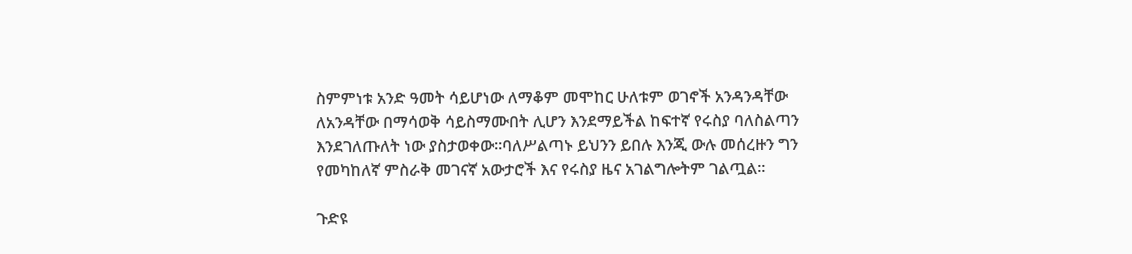ስምምነቱ አንድ ዓመት ሳይሆነው ለማቆም መሞከር ሁለቱም ወገኖች አንዳንዳቸው ለአንዳቸው በማሳወቅ ሳይስማሙበት ሊሆን እንደማይችል ከፍተኛ የሩስያ ባለስልጣን እንደገለጡለት ነው ያስታወቀው።ባለሥልጣኑ ይህንን ይበሉ እንጂ ውሉ መሰረዙን ግን የመካከለኛ ምስራቅ መገናኛ አውታሮች እና የሩስያ ዜና አገልግሎትም ገልጧል።

ጉድዩ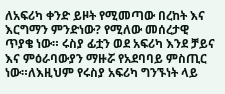ለአፍሪካ ቀንድ ይዞት የሚመጣው በረከት እና እርግማን ምንድነው? የሚለው መሰረታዊ ጥያቄ ነው። ሩስያ ፊቷን ወደ አፍሪካ እንደ ቻይና እና ምዕራባውያን ማዙሯ የአደባባይ ምስጢር ነው።ለእዚህም የሩስያ አፍሪካ ግንኙነት ላይ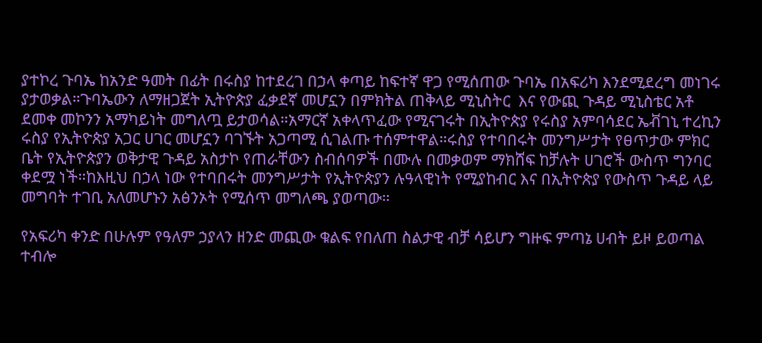ያተኮረ ጉባኤ ከአንድ ዓመት በፊት በሩስያ ከተደረገ በኃላ ቀጣይ ከፍተኛ ዋጋ የሚሰጠው ጉባኤ በአፍሪካ እንደሚደረግ መነገሩ ያታወቃል።ጉባኤውን ለማዘጋጀት ኢትዮጵያ ፈቃደኛ መሆኗን በምክትል ጠቅላይ ሚኒስትር  እና የውጪ ጉዳይ ሚኒስቴር አቶ ደመቀ መኮንን አማካይነት መግለጧ ይታወሳል።አማርኛ አቀላጥፈው የሚናገሩት በኢትዮጵያ የሩስያ አምባሳደር ኤቭገኒ ተረኪን ሩስያ የኢትዮጵያ አጋር ሀገር መሆኗን ባገኙት አጋጣሚ ሲገልጡ ተሰምተዋል።ሩስያ የተባበሩት መንግሥታት የፀጥታው ምክር ቤት የኢትዮጵያን ወቅታዊ ጉዳይ አስታኮ የጠራቸውን ስብሰባዎች በሙሉ በመቃወም ማክሸፍ ከቻሉት ሀገሮች ውስጥ ግንባር ቀደሟ ነች።ከእዚህ በኃላ ነው የተባበሩት መንግሥታት የኢትዮጵያን ሉዓላዊነት የሚያከብር እና በኢትዮጵያ የውስጥ ጉዳይ ላይ መግባት ተገቢ አለመሆኑን አፅንኦት የሚሰጥ መግለጫ ያወጣው።

የአፍሪካ ቀንድ በሁሉም የዓለም ኃያላን ዘንድ መጪው ቁልፍ የበለጠ ስልታዊ ብቻ ሳይሆን ግዙፍ ምጣኔ ሀብት ይዞ ይወጣል ተብሎ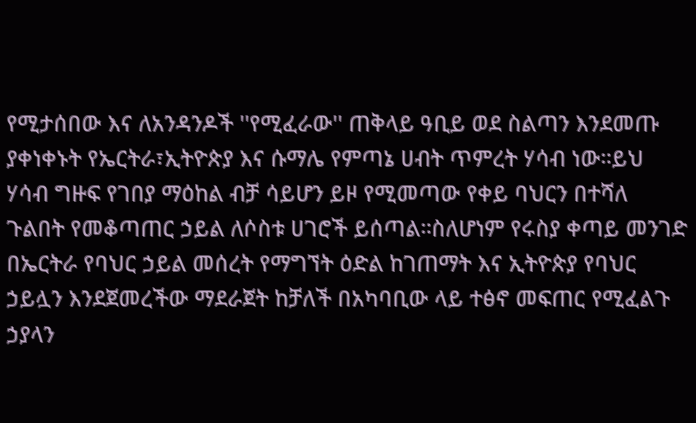የሚታሰበው እና ለአንዳንዶች ''የሚፈራው'' ጠቅላይ ዓቢይ ወደ ስልጣን እንደመጡ ያቀነቀኑት የኤርትራ፣ኢትዮጵያ እና ሱማሌ የምጣኔ ሀብት ጥምረት ሃሳብ ነው።ይህ ሃሳብ ግዙፍ የገበያ ማዕከል ብቻ ሳይሆን ይዞ የሚመጣው የቀይ ባህርን በተሻለ ጉልበት የመቆጣጠር ኃይል ለሶስቱ ሀገሮች ይሰጣል።ስለሆነም የሩስያ ቀጣይ መንገድ በኤርትራ የባህር ኃይል መሰረት የማግኘት ዕድል ከገጠማት እና ኢትዮጵያ የባህር ኃይሏን እንደጀመረችው ማደራጀት ከቻለች በአካባቢው ላይ ተፅኖ መፍጠር የሚፈልጉ ኃያላን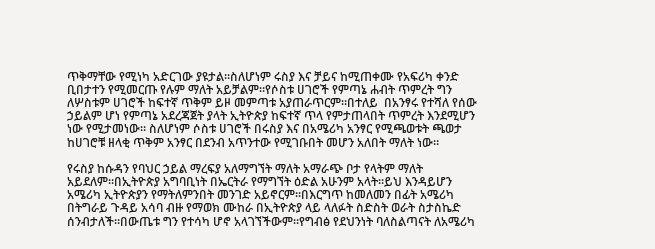ጥቅማቸው የሚነካ አድርገው ያዩታል።ስለሆነም ሩስያ እና ቻይና ከሚጠቀሙ የአፍሪካ ቀንድ ቢበታተን የሚመርጡ የሉም ማለት አይቻልም።የሶስቱ ሀገሮች የምጣኔ ሐብት ጥምረት ግን ለሦስቱም ሀገሮች ከፍተኛ ጥቅም ይዞ መምጣቱ አያጠራጥርም።በተለይ  በአንፃሩ የተሻለ የሰው ኃይልም ሆነ የምጣኔ አደረጃጀት ያላት ኢትዮጵያ ከፍተኛ ጥላ የምታጠላበት ጥምረት እንደሚሆን ነው የሚታመነው። ስለሆነም ሶስቱ ሀገሮች በሩስያ እና በአሜሪካ አንፃር የሚጫወቱት ጫወታ ከሀገሮቹ ዘላቂ ጥቅም አንፃር በደንብ አጥንተው የሚገቡበት መሆን አለበት ማለት ነው።

የሩስያ ከሱዳን የባህር ኃይል ማረፍያ አለማግኘት ማለት አማራጭ ቦታ የላትም ማለት አይደለም።በኢትዮጵያ አግባቢነት በኤርትራ የማግኘት ዕድል አሁንም አላት።ይህ እንዳይሆን አሜሪካ ኢትዮጵያን የማትለምንበት መንገድ አይኖርም።በእርግጥ ከመለመን በፊት አሜሪካ በትግራይ ጉዳይ አሳባ ብዙ የማወክ ሙከራ በኢትዮጵያ ላይ ላለፉት ስድስት ወራት ስታስኬድ ሰንብታለች።በውጤቱ ግን የተሳካ ሆኖ አላገኘችውም።የግብፅ የደህንነት ባለስልጣናት ለአሜሪካ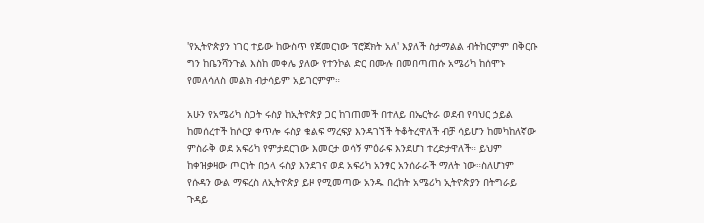'የኢትዮጵያን ነገር ተይው ከውስጥ የጀመርነው ፕሮጀክት አለ' እያለች ስታማልል ብትከርምም በቅርቡ ግን ከቤንሻንጉል እስከ መቀሌ ያለው የተንኮል ድር በሙሉ በመበጣጠሱ አሜሪካ ከሰሞኑ የመለሳለስ መልክ ብታሳይም አይገርምም።

አሁን የአሜሪካ ስጋት ሩስያ ከኢትዮጵያ ጋር ከገጠመች በተለይ በኤርትራ ወደብ የባህር ኃይል ከመሰረተች ከሶርያ ቀጥሎ ሩስያ ቁልፍ ማረፍያ እንዳገኘች ትቆትረዋለች ብቻ ሳይሆን ከመካከለኛው ምስራቅ ወደ አፍሪካ የምታደርገው እመርታ ወሳኝ ምዕራፍ እንደሆነ ተረድታዋለች። ይህም ከቀዝቃዛው ጦርነት በኃላ ሩስያ እንደገና ወደ አፍሪካ አንፃር አንሰራራች ማለት ነው።ስለሆነም የሱዳን ውል ማፍረስ ለኢትዮጵያ ይዞ የሚመጣው አንዱ በረከት አሜሪካ ኢትዮጵያን በትግራይ ጉዳይ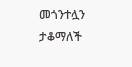መጎንተሏን ታቆማለች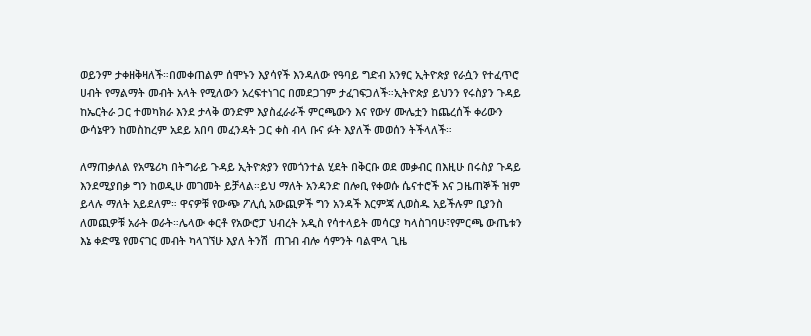ወይንም ታቀዘቅዛለች።በመቀጠልም ሰሞኑን እያሳየች እንዳለው የዓባይ ግድብ አንፃር ኢትዮጵያ የራሷን የተፈጥሮ ሀብት የማልማት መብት አላት የሚለውን አረፍተነገር በመደጋገም ታፈገፍጋለች።ኢትዮጵያ ይህንን የሩስያን ጉዳይ ከኤርትራ ጋር ተመካክራ እንደ ታላቅ ወንድም እያስፈራራች ምርጫውን እና የውሃ ሙሌቷን ከጨረሰች ቀሪውን ውሳኔዋን ከመስከረም አደይ አበባ መፈንዳት ጋር ቀስ ብላ ቡና ፉት እያለች መወሰን ትችላለች።

ለማጠቃለል የአሜሪካ በትግራይ ጉዳይ ኢትዮጵያን የመጎንተል ሂደት በቅርቡ ወደ መቃብር በእዚሁ በሩስያ ጉዳይ እንደሚያበቃ ግን ከወዲሁ መገመት ይቻላል።ይህ ማለት አንዳንድ በሎቢ የቀወሱ ሴናተሮች እና ጋዜጠኞች ዝም ይላሉ ማለት አይደለም። ዋናዎቹ የውጭ ፖሊሲ አውጪዎች ግን አንዳች እርምጃ ሊወስዱ አይችሉም ቢያንስ ለመጪዎቹ አራት ወራት።ሌላው ቀርቶ የአውሮፓ ህብረት አዲስ የሳተላይት መሳርያ ካላስገባሁ፣የምርጫ ውጤቱን እኔ ቀድሜ የመናገር መብት ካላገኘሁ እያለ ትንሽ  ጠገብ ብሎ ሳምንት ባልሞላ ጊዜ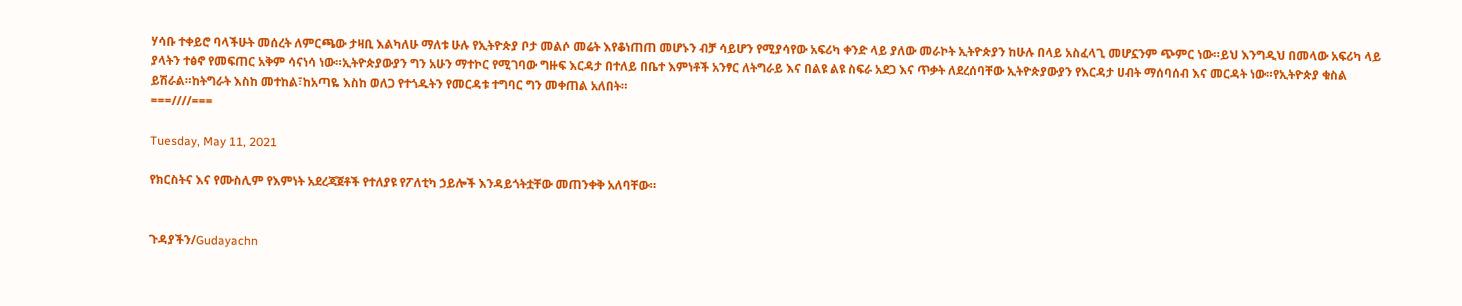ሃሳቡ ተቀይሮ ባላችሁት መሰረት ለምርጫው ታዛቢ እልካለሁ ማለቱ ሁሉ የኢትዮጵያ ቦታ መልሶ መሬት እየቆነጠጠ መሆኑን ብቻ ሳይሆን የሚያሳየው አፍሪካ ቀንድ ላይ ያለው መራኮት ኢትዮጵያን ከሁሉ በላይ አስፈላጊ መሆኗንም ጭምር ነው።ይህ እንግዲህ በመላው አፍሪካ ላይ ያላትን ተፅኖ የመፍጠር አቅም ሳናነሳ ነው።ኢትዮጵያውያን ግን አሁን ማተኮር የሚገባው ግዙፍ እርዳታ በተለይ በቤተ እምነቶች አንፃር ለትግራይ እና በልዩ ልዩ ስፍራ አደጋ እና ጥቃት ለደረሰባቸው ኢትዮጵያውያን የእርዳታ ሀብት ማሰባሰብ እና መርዳት ነው።የኢትዮጵያ ቁስል ይሽራል።ከትግራት እስከ መተከል፣ከአጣዬ እስከ ወለጋ የተጎዱትን የመርዳቱ ተግባር ግን መቀጠል አለበት።
===////===

Tuesday, May 11, 2021

የክርስትና እና የሙስሊም የእምነት አደረጃጀቶች የተለያዩ የፖለቲካ ኃይሎች እንዳይጎትቷቸው መጠንቀቅ አለባቸው።


ጉዳያችን/Gudayachn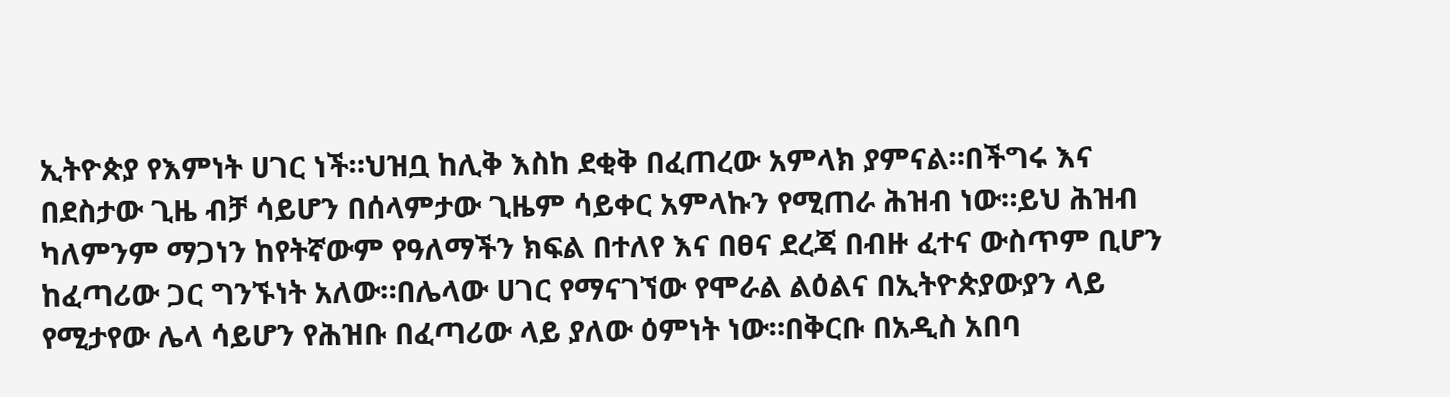ኢትዮጵያ የእምነት ሀገር ነች።ህዝቧ ከሊቅ እስከ ደቂቅ በፈጠረው አምላክ ያምናል።በችግሩ እና በደስታው ጊዜ ብቻ ሳይሆን በሰላምታው ጊዜም ሳይቀር አምላኩን የሚጠራ ሕዝብ ነው።ይህ ሕዝብ ካለምንም ማጋነን ከየትኛውም የዓለማችን ክፍል በተለየ እና በፀና ደረጃ በብዙ ፈተና ውስጥም ቢሆን ከፈጣሪው ጋር ግንኙነት አለው።በሌላው ሀገር የማናገኘው የሞራል ልዕልና በኢትዮጵያውያን ላይ የሚታየው ሌላ ሳይሆን የሕዝቡ በፈጣሪው ላይ ያለው ዕምነት ነው።በቅርቡ በአዲስ አበባ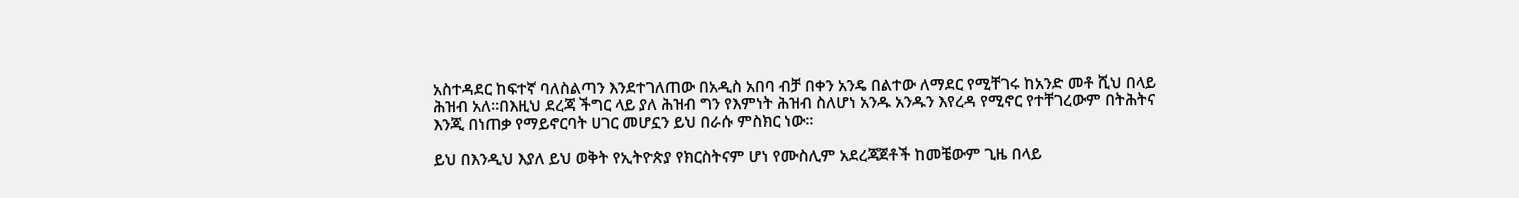አስተዳደር ከፍተኛ ባለስልጣን እንደተገለጠው በአዲስ አበባ ብቻ በቀን አንዴ በልተው ለማደር የሚቸገሩ ከአንድ መቶ ሺህ በላይ ሕዝብ አለ።በእዚህ ደረጃ ችግር ላይ ያለ ሕዝብ ግን የእምነት ሕዝብ ስለሆነ አንዱ አንዱን እየረዳ የሚኖር የተቸገረውም በትሕትና እንጂ በነጠቃ የማይኖርባት ሀገር መሆኗን ይህ በራሱ ምስክር ነው።

ይህ በእንዲህ እያለ ይህ ወቅት የኢትዮጵያ የክርስትናም ሆነ የሙስሊም አደረጃጀቶች ከመቼውም ጊዜ በላይ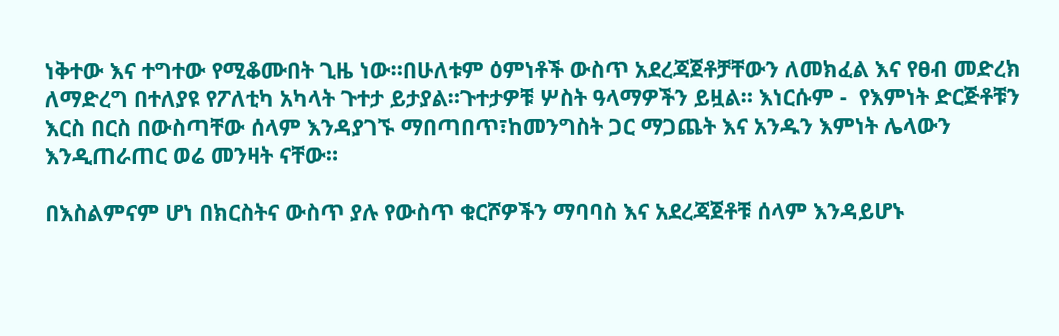ነቅተው እና ተግተው የሚቆሙበት ጊዜ ነው።በሁለቱም ዕምነቶች ውስጥ አደረጃጀቶቻቸውን ለመክፈል እና የፀብ መድረክ ለማድረግ በተለያዩ የፖለቲካ አካላት ጉተታ ይታያል።ጉተታዎቹ ሦስት ዓላማዎችን ይዟል። እነርሱም -  የእምነት ድርጅቶቹን እርስ በርስ በውስጣቸው ሰላም እንዳያገኙ ማበጣበጥ፣ከመንግስት ጋር ማጋጨት እና አንዱን እምነት ሌላውን እንዲጠራጠር ወሬ መንዛት ናቸው።

በእስልምናም ሆነ በክርስትና ውስጥ ያሉ የውስጥ ቁርሾዎችን ማባባስ እና አደረጃጀቶቹ ሰላም እንዳይሆኑ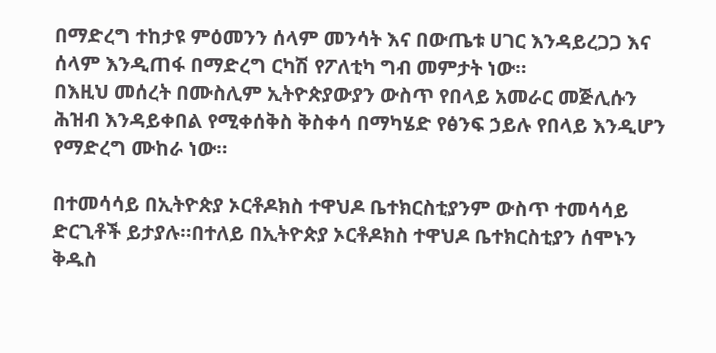በማድረግ ተከታዩ ምዕመንን ሰላም መንሳት እና በውጤቱ ሀገር እንዳይረጋጋ እና ሰላም እንዲጠፋ በማድረግ ርካሽ የፖለቲካ ግብ መምታት ነው።
በእዚህ መሰረት በሙስሊም ኢትዮጵያውያን ውስጥ የበላይ አመራር መጅሊሱን ሕዝብ እንዳይቀበል የሚቀሰቅስ ቅስቀሳ በማካሄድ የፅንፍ ኃይሉ የበላይ እንዲሆን የማድረግ ሙከራ ነው።

በተመሳሳይ በኢትዮጵያ ኦርቶዶክስ ተዋህዶ ቤተክርስቲያንም ውስጥ ተመሳሳይ ድርጊቶች ይታያሉ።በተለይ በኢትዮጵያ ኦርቶዶክስ ተዋህዶ ቤተክርስቲያን ሰሞኑን ቅዱስ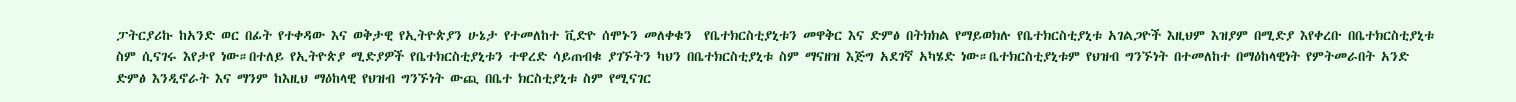ፓትርያሪኩ ከአንድ ወር በፊት የተቀዳው እና ወቅታዊ የኢትዮጵያን ሁኔታ የተመለከተ ቪድዮ ሰሞኑን መለቀቁን  የቤተክርስቲያኒቱን መዋቅር እና ድምፅ በትክክል የማይወክሉ የቤተክርስቲያኒቱ አገልጋዮች እዚህም እዝያም በሚድያ እየቀረቡ በቤተክርስቲያኒቱ ስም ሲናገሩ እየታየ ነው።በተለይ የኢትዮጵያ ሚድያዎች የቤተክርስቲያኒቱን ተዋረድ ሳይጠብቁ ያገኙትን ካህን በቤተክርስቲያኒቱ ስም ማናዘዝ እጅግ አደገኛ አካሄድ ነው።ቤተክርስቲያኒቱም የህዝብ ግንኙነት በተመለከተ በማዕከላዊነት የምትመራበት አንድ ድምፅ እንዲኖራት እና ማንም ከእዚህ ማዕከላዊ የህዝብ ግንኙነት ውጪ በቤተ ክርስቲያኒቱ ስም የሚናገር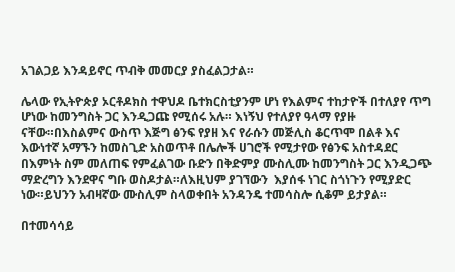አገልጋይ እንዳይኖር ጥብቅ መመርያ ያስፈልጋታል።

ሌላው የኢትዮጵያ ኦርቶዶክስ ተዋህዶ ቤተክርስቲያንም ሆነ የእልምና ተከታዮች በተለያየ ጥግ ሆነው ከመንግስት ጋር እንዲጋጩ የሚሰሩ አሉ። እነኝህ የተለያየ ዓላማ የያዙ ናቸው።በእስልምና ውስጥ እጅግ ፅንፍ የያዘ እና የራሱን መጅሊስ ቆርጥሞ በልቶ እና እውነተኛ አማኙን ከመስጊድ አስወጥቶ በሌሎች ሀገሮች የሚታየው የፅንፍ አስተዳደር በእምነት ስም መለጠፍ የምፈልገው ቡድን በቅድምያ ሙስሊሙ ከመንግስት ጋር እንዲጋጭ ማድረግን እንደዋና ግቡ ወስዶታል።ለእዚህም ያገኘውን  እያሰፋ ነገር ስጎነጉን የሚያድር ነው።ይህንን አብዛኛው ሙስሊም ስላወቀበት አንዳንዴ ተመሳስሎ ሲቆም ይታያል።

በተመሳሳይ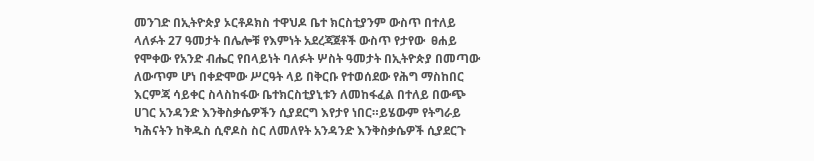መንገድ በኢትዮጵያ ኦርቶዶክስ ተዋህዶ ቤተ ክርስቲያንም ውስጥ በተለይ ላለፉት 27 ዓመታት በሌሎቹ የእምነት አደረጃጀቶች ውስጥ የታየው  ፀሐይ የሞቀው የአንድ ብሔር የበላይነት ባለፉት ሦስት ዓመታት በኢትዮጵያ በመጣው ለውጥም ሆነ በቀድሞው ሥርዓት ላይ በቅርቡ የተወሰደው የሕግ ማስከበር እርምጃ ሳይቀር ስላስከፋው ቤተክርስቲያኒቱን ለመከፋፈል በተለይ በውጭ ሀገር አንዳንድ እንቅስቃሴዎችን ሲያደርግ እየታየ ነበር።ይሄውም የትግራይ ካሕናትን ከቅዱስ ሲኖዶስ ስር ለመለየት አንዳንድ እንቅስቃሴዎች ሲያደርጉ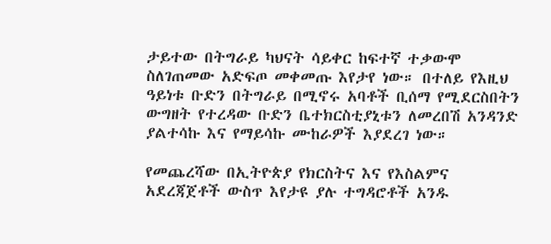ታይተው በትግራይ ካህናት ሳይቀር ከፍተኛ ተቃውሞ ስለገጠመው አድፍጦ መቀመጡ እየታየ ነው። በተለይ የእዚህ ዓይነቱ ቡድን በትግራይ በሚኖሩ አባቶች ቢሰማ የሚደርስበትን ውግዘት የተረዳው ቡድን ቤተክርስቲያኒቱን ለመረበሽ አንዳንድ ያልተሳኩ እና የማይሳኩ ሙከራዎች እያደረገ ነው።

የመጨረሻው በኢትዮጵያ የክርስትና እና የእስልምና አደረጃጀቶች ውስጥ እየታዩ ያሉ ተግዳሮቶች አንዱ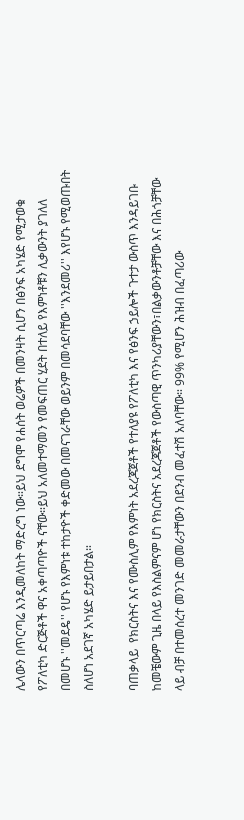ሌላውን በጥርጣሬ እንዲመለከት ማድረግ ነው።ይህ ደግሞ የሐሰት ወሬዎች በመንዛት ሲሆን በፅንፍ አካሄድ የሚታወቁ የፖለቲካ ድርጅቶች ዋና አቀጣጣዮች ናቸው።ይህ አለመተማመን የመፍጠር ሂደት በተለይ የእምነቶቹን ሊቃውንት ያገለለ በመሆኑ ''መደዴ'' የሆኑ የእምነቱ ተከታዮች ቀድመው በመናገራቸው ወይንም በመሳደባቸው ''እንደመሪ'' እየሆኑ የሚወጡበት ስለሆነ አደገኛ አካሄድ ይታይበታል።

ባጠቃላይ  የክርስትና እና የሙስሊም የእምነት አደረጃጀቶች የተለያዩ የፖለቲካ እና የፅንፍ ኃይሎች ጉተታ ውስጥ እንዳይገቡ  ከመቼውም ጊዜ በላይ የእስልምናም ሆነ የክርስትና አደረጃጀቶች የውስጣዊ ጥንካሪያቸውን፣በልቃውንቶቻቸው እና በሕጎቻቸው ላይ ብቻ በተመሰረተ መንገድ መመራታቸውን በደንብ መፈተሽ አለባቸው። 99% የሚሆን ሕዝብ በፈጣሪው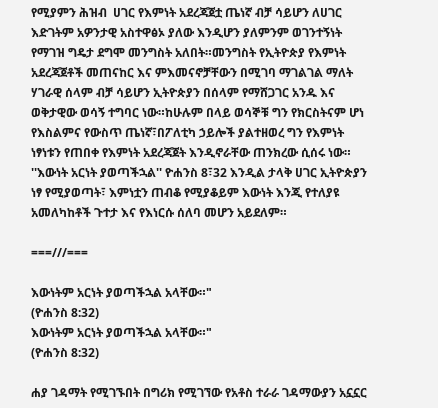የሚያምን ሕዝብ  ሀገር የእምነት አደረጃጀቷ ጤነኛ ብቻ ሳይሆን ለሀገር እድገትም አዎንታዊ አስተዋፅኦ ያለው እንዲሆን ያለምንም ወገንተኝነት የማገዝ ግዴታ ደግሞ መንግስት አለበት።መንግስት የኢትዮጵያ የእምነት አደረጃጀቶች መጠናከር እና ምእመናኖቻቸውን በሚገባ ማገልገል ማለት ሃገራዊ ሰላም ብቻ ሳይሆን ኢትዮጵያን በሰላም የማሸጋገር አንዱ እና ወቅታዊው ወሳኝ ተግባር ነው።ከሁሉም በላይ ወሳኞቹ ግን የክርስትናም ሆነ የእስልምና የውስጥ ጤነኛ፣በፖለቲካ ኃይሎች ያልተዘወረ ግን የእምነት ነፃነቱን የጠበቀ የእምነት አደረጃጀት እንዲኖራቸው ጠንክረው ሲሰሩ ነው። ''እውነት አርነት ያወጣችኋል'' ዮሐንስ 8፣32 እንዲል ታላቅ ሀገር ኢትዮጵያን ነፃ የሚያወጣት፣ እምነቷን ጠብቆ የሚያቆይም እውነት እንጂ የተለያዩ አመለካከቶች ጉተታ እና የእነርሱ ሰለባ መሆን አይደለም።

===///===

እውነትም አርነት ያወጣችኋል አላቸው።"
(ዮሐንስ 8:32)
እውነትም አርነት ያወጣችኋል አላቸው።"
(ዮሐንስ 8:32)

ሐያ ገዳማት የሚገኙበት በግሪክ የሚገኘው የአቶስ ተራራ ገዳማውያን አኗኗር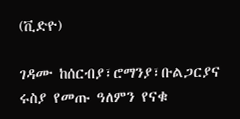(ቪድዮ)

ገዳሙ ከሰርብያ፣ሮማንያ፣ቡልጋርያና ሩስያ የመጡ ዓለምን የናቁ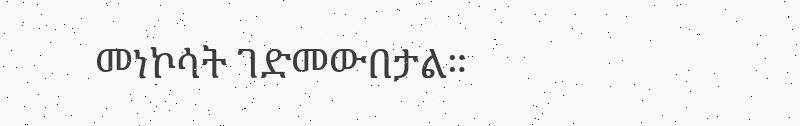መነኮሳት ገድመውበታል።